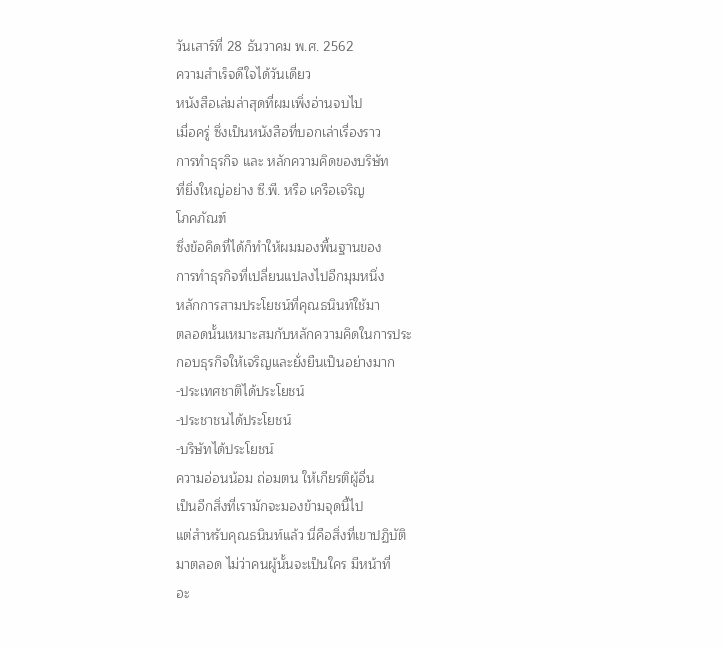วันเสาร์ที่ 28 ธันวาคม พ.ศ. 2562
ความสำเร็จดีใจได้วันเดียว
หนังสือเล่มล่าสุดที่ผมเพิ่งอ่านจบไป
เมื่อครู่ ซึ่งเป็นหนังสือที่บอกเล่าเรื่องราว
การทำธุรกิจ และ หลักความคิดของบริษัท
ที่ยิ่งใหญ่อย่าง ซี.พี. หรือ เครือเจริญ
โภคภัณฑ์
ซึ่งข้อคิดที่ได้ก็ทำให้ผมมองพื้นฐานของ
การทำธุรกิจที่เปลี่ยนแปลงไปอีกมุมหนึ่ง
หลักการสามประโยชน์ที่คุณธนินท์ใช้มา
ตลอดนั้นเหมาะสมกับหลักความคิดในการประ
กอบธุรกิจให้เจริญและยั่งยืนเป็นอย่างมาก
-ประเทศชาติได้ประโยชน์
-ประชาชนได้ประโยชน์
-บริษัทได้ประโยชน์
ความอ่อนน้อม ถ่อมตน ให้เกียรติผู้อื่น
เป็นอีกสิ่งที่เรามักจะมองข้ามจุดนี้ไป
แต่สำหรับคุณธนินท์แล้ว นี่คือสิ่งที่เขาปฏิบัติ
มาตลอด ไม่ว่าคนผู้นั้นจะเป็นใคร มีหน้าที่
อะ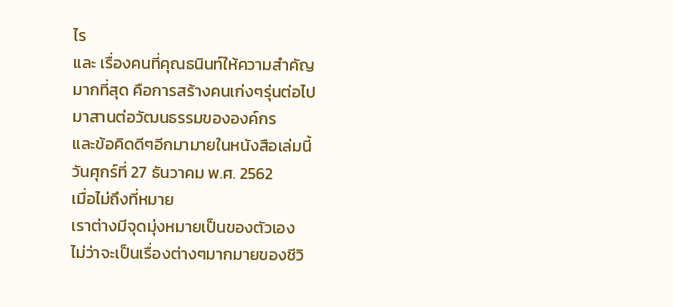ไร
และ เรื่องคนที่คุณธนินท์ให้ความสำคัญ
มากที่สุด คือการสร้างคนเก่งๆรุ่นต่อไป
มาสานต่อวัฒนธรรมขององค์กร
และข้อคิดดีๆอีกมามายในหนังสือเล่มนี้
วันศุกร์ที่ 27 ธันวาคม พ.ศ. 2562
เมื่อไม่ถึงที่หมาย
เราต่างมีจุดมุ่งหมายเป็นของตัวเอง
ไม่ว่าจะเป็นเรื่องต่างๆมากมายของชีวิ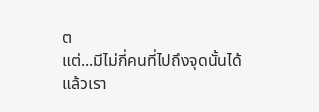ต
แต่...มีไม่กี่คนที่ไปถึงจุดนั้นได้
แล้วเรา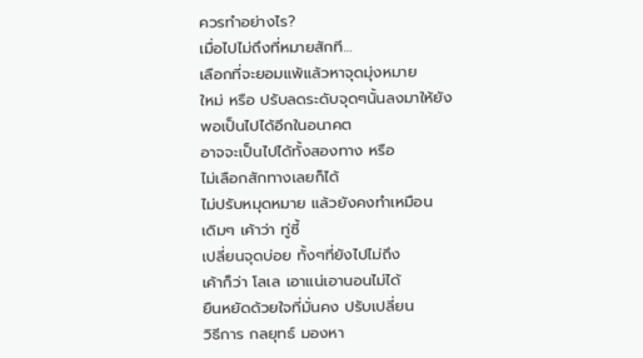ควรทำอย่างไร?
เมื่อไปไม่ถึงที่หมายสักที...
เลือกที่จะยอมแพ้แล้วหาจุดมุ่งหมาย
ใหม่ หรือ ปรับลดระดับจุดๆนั้นลงมาให้ยัง
พอเป็นไปได้อีกในอนาคต
อาจจะเป็นไปได้ทั้งสองทาง หรือ
ไม่เลือกสักทางเลยก็ได้
ไม่ปรับหมุดหมาย แล้วยังคงทำเหมือน
เดิมๆ เค้าว่า ทู่ซี้
เปลี่ยนจุดบ่อย ทั้งๆที่ยังไปไม่ถึง
เค้าก็ว่า โลเล เอาแน่เอานอนไม่ได้
ยืนหยัดด้วยใจที่มั่นคง ปรับเปลี่ยน
วิธีการ กลยุทธ์ มองหา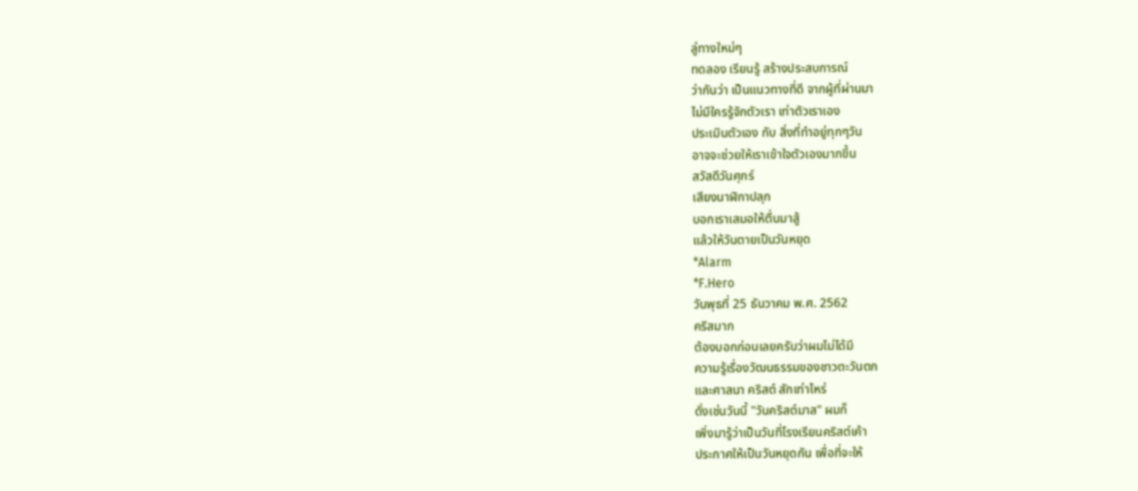ลู่ทางใหม่ๆ
ทดลอง เรียนรู้ สร้างประสบการณ์
ว่ากันว่า เป็นแนวทางที่ดี จากผู้ที่ผ่านมา
ไม่มีใครรู้จักตัวเรา เท่าตัวเราเอง
ประเมินตัวเอง กับ สิ่งที่ทำอยู่ทุกๆวัน
อาจจะช่วยให้เราเข้าใจตัวเองมากขึ้น
สวัสดีวันศุกร์
เสียงนาฬิกาปลุก
บอกเราเสมอให้ตื่นมาสู้
แล้วให้วันตายเป็นวันหยุด
*Alarm
*F.Hero
วันพุธที่ 25 ธันวาคม พ.ศ. 2562
คริสมาก
ต้องบอกก่อนเลยครับว่าผมไม่ได้มี
ความรู้เรื่องวัฒนธรรมของชาวตะวันตก
และศาสนา คริสต์ สักเท่าไหร่
ดั่งเช่นวันนี้ "วันคริสต์มาส" ผมก็
เพิ่งมารู้ว่าเป็นวันที่โรงเรียนคริสต์เค้า
ประกาศให้เป็นวันหยุดกัน เพื่อที่จะให้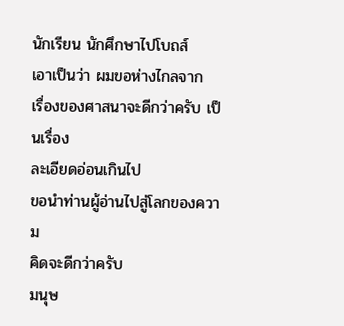นักเรียน นักศึกษาไปโบถส์
เอาเป็นว่า ผมขอห่างไกลจาก
เรื่องของศาสนาจะดีกว่าครับ เป็นเรื่อง
ละเอียดอ่อนเกินไป
ขอนำท่านผู้อ่านไปสู่โลกของความ
คิดจะดีกว่าครับ
มนุษ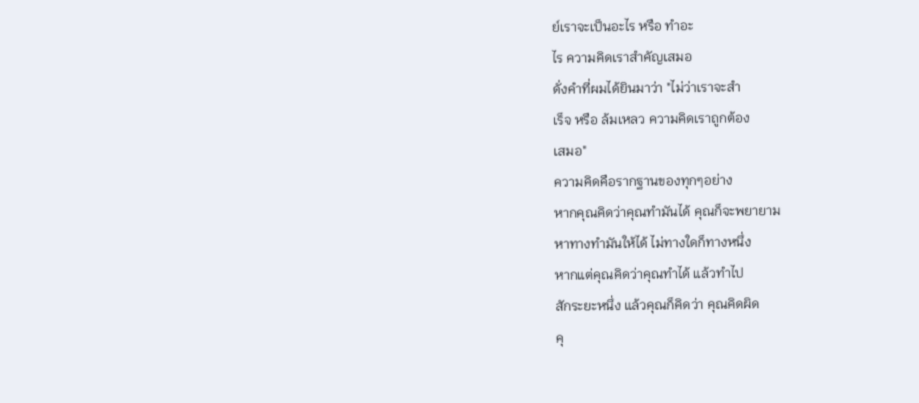ย์เราจะเป็นอะไร หรือ ทำอะ
ไร ความคิดเราสำคัญเสมอ
ดั่งคำที่ผมได้ยินมาว่า "ไม่ว่าเราจะสำ
เร็จ หรือ ล้มเหลว ความคิดเราถูกต้อง
เสมอ"
ความคิดคือรากฐานของทุกๆอย่าง
หากคุณคิดว่าคุณทำมันได้ คุณก็จะพยายาม
หาทางทำมันให้ได้ ไม่ทางใดก็ทางหนึ่ง
หากแต่คุณคิดว่าคุณทำได้ แล้วทำไป
สักระยะหนึ่ง แล้วคุณก็คิดว่า คุณคิดผิด
คุ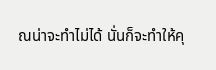ณน่าจะทำไม่ได้ นั่นก็จะทำให้คุ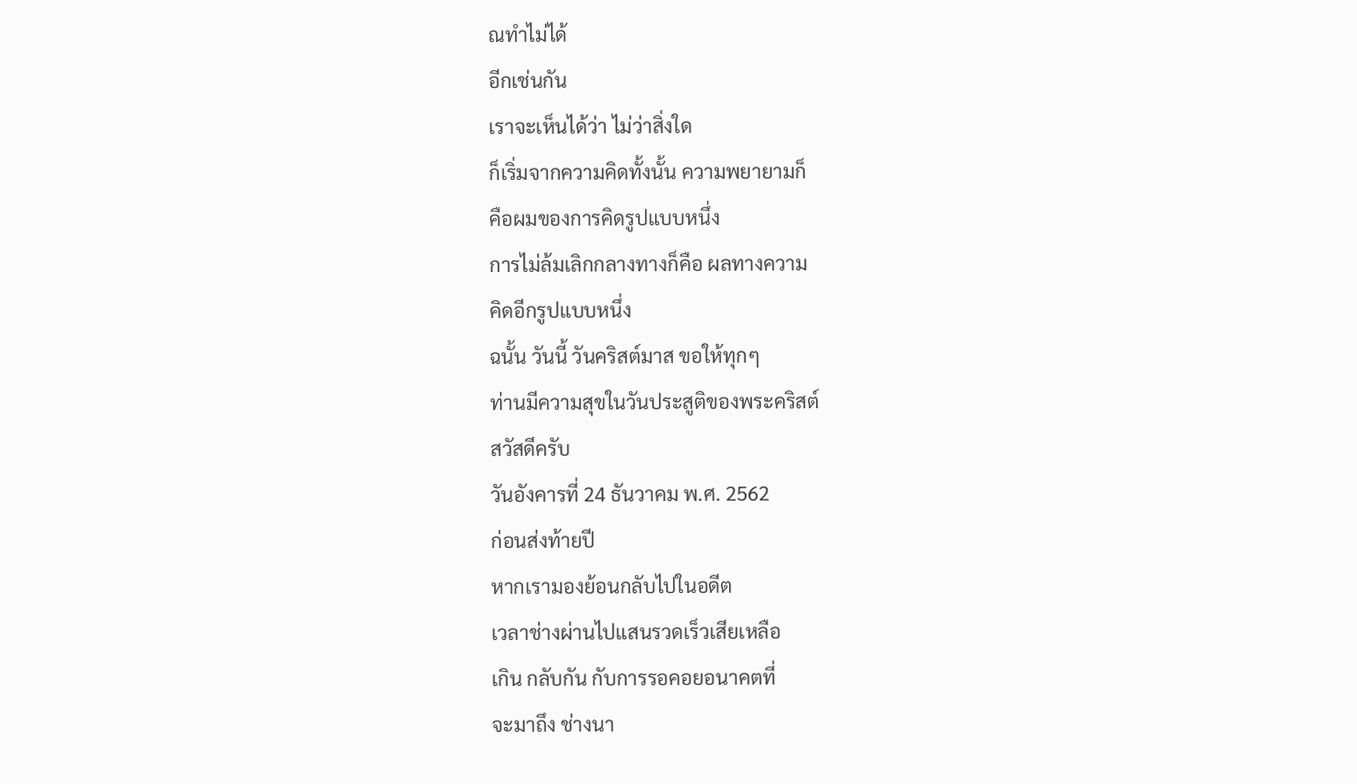ณทำไม่ได้
อีกเช่นกัน
เราจะเห็นได้ว่า ไม่ว่าสิ่งใด
ก็เริ่มจากความคิดทั้งนั้น ความพยายามก็
คือผมของการคิดรูปแบบหนึ่ง
การไม่ล้มเลิกกลางทางก็คือ ผลทางความ
คิดอีกรูปแบบหนึ่ง
ฉนั้น วันนี้ วันคริสต์มาส ขอให้ทุกๆ
ท่านมีความสุขในวันประสูติของพระคริสต์
สวัสดีครับ
วันอังคารที่ 24 ธันวาคม พ.ศ. 2562
ก่อนส่งท้ายปี
หากเรามองย้อนกลับไปในอดีต
เวลาช่างผ่านไปแสนรวดเร็วเสียเหลือ
เกิน กลับกัน กับการรอคอยอนาคตที่
จะมาถึง ช่างนา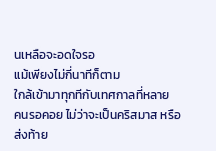นเหลือจะอดใจรอ
แม้เพียงไม่กี่นาทีก็ตาม
ใกล้เข้ามาทุกทีกับเทศกาลที่หลาย
คนรอคอย ไม่ว่าจะเป็นคริสมาส หรือ
ส่งท้าย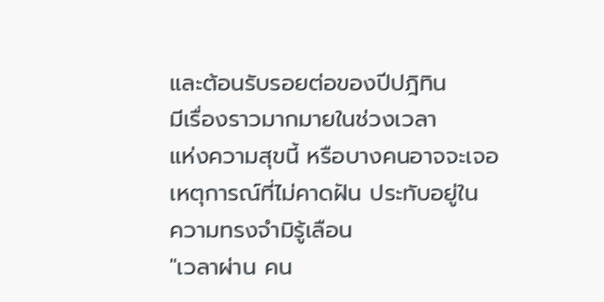และต้อนรับรอยต่อของปีปฎิทิน
มีเรื่องราวมากมายในช่วงเวลา
แห่งความสุขนี้ หรือบางคนอาจจะเจอ
เหตุการณ์ที่ไม่คาดฝัน ประทับอยู่ใน
ความทรงจำมิรู้เลือน
"เวลาผ่าน คน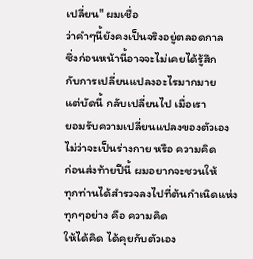เปลี่ยน" ผมเชื่อ
ว่าคำๆนี้ยังคงเป็นจริงอยู่ตลอดกาล
ซึ่งก่อนหน้านี้อาจจะไม่เคยได้รู้สึก
กับการเปลี่ยนแปลงอะไรมากมาย
แต่บัดนี้ กลับเปลี่ยนไป เมื่อเรา
ยอมรับความเปลี่ยนแปลงของตัวเอง
ไม่ว่าจะเป็นร่างกาย หรือ ความคิด
ก่อนส่งท้ายปีนี้ ผมอยากจะชวนให้
ทุกท่านได้สำรวจลงไปที่ต้นกำเนิดแห่ง
ทุกๆอย่าง คือ ความคิด
ให้ได้คิด ได้คุยกับตัวเอง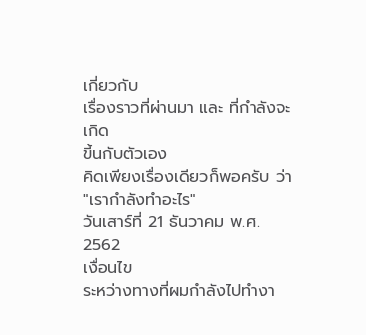เกี่ยวกับ
เรื่องราวที่ผ่านมา และ ที่กำลังจะเกิด
ขี้นกับตัวเอง
คิดเพียงเรื่องเดียวก็พอครับ ว่า
"เรากำลังทำอะไร"
วันเสาร์ที่ 21 ธันวาคม พ.ศ. 2562
เงื่อนไข
ระหว่างทางที่ผมกำลังไปทำงา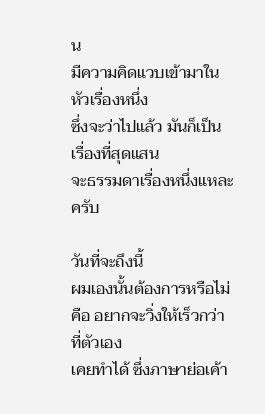น
มีความคิดแวบเข้ามาในหัวเรื่องหนึ่ง
ซึ่งจะว่าไปแล้ว มันก็เป็นเรื่องที่สุดแสน
จะธรรมดาเรื่องหนึ่งแหละครับ

วันที่จะถึงนี้
ผมเองนั้นต้องการหรือไม่
คือ อยากจะวิ่งให้เร็วกว่าที่ตัวเอง
เคยทำได้ ซึ่งภาษาย่อเค้า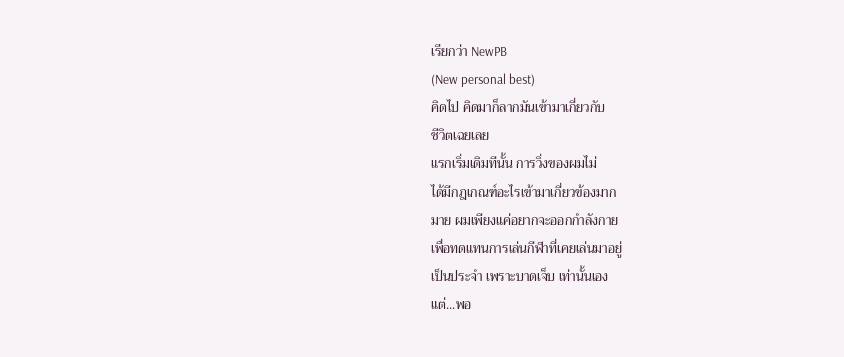เรียกว่า NewPB
(New personal best)
คิดไป คิดมาก็ลากมันเข้ามาเกี่ยวกับ
ชีวิตเฉยเลย
แรกเริ่มเดิมทีนั้น การวิ่งของผมไม่
ได้มีกฎเกณฑ์อะไรเข้ามาเกี่ยวข้องมาก
มาย ผมเพียงแค่อยากจะออกกำลังกาย
เพื่อทดแทนการเล่นกีฬาที่เคยเล่นมาอยู่
เป็นประจำ เพราะบาดเจ็บ เท่านั้นเอง
แต่...พอ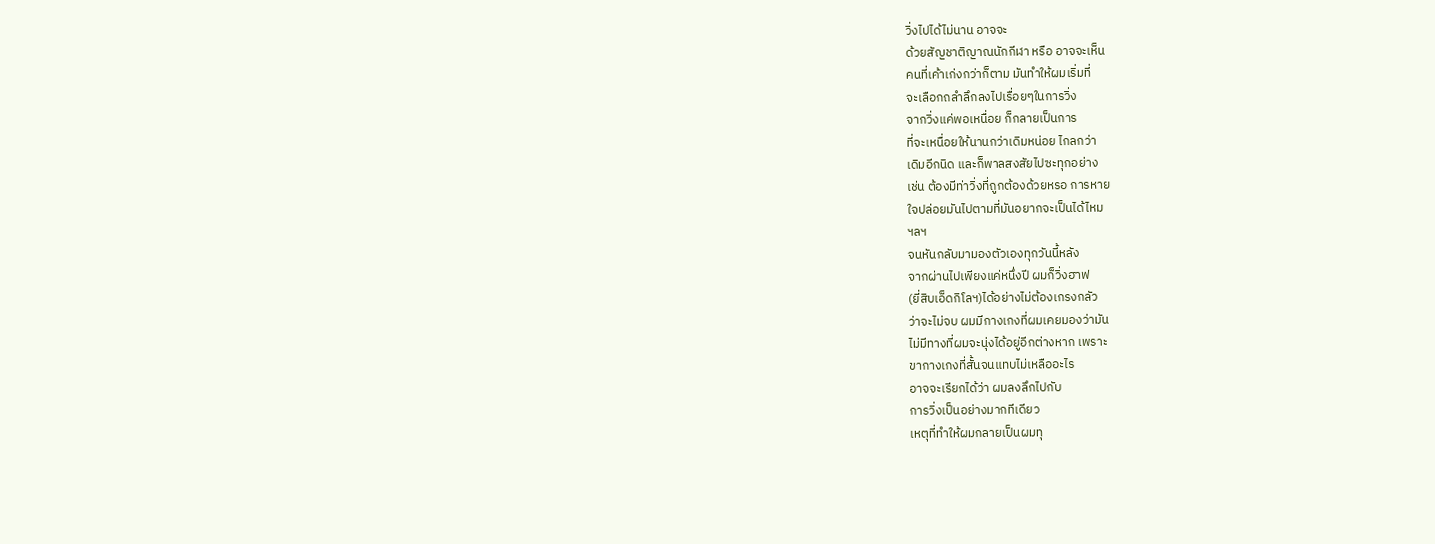วิ่งไปได้ไม่นาน อาจจะ
ด้วยสัญชาติญาณนักกีฬา หรือ อาจจะเห็น
คนที่เค้าเก่งกว่าก็ตาม มันทำให้ผมเริ่มที่
จะเลือกถลำลึกลงไปเรื่อยๆในการวิ่ง
จากวิ่งแค่พอเหนื่อย ก็กลายเป็นการ
ที่จะเหนื่อยให้นานกว่าเดิมหน่อย ไกลกว่า
เดิมอีกนิด และก็พาลสงสัยไปซะทุกอย่าง
เช่น ต้องมีท่าวิ่งที่ถูกต้องด้วยหรอ การหาย
ใจปล่อยมันไปตามที่มันอยากจะเป็นได้ไหม
ฯลฯ
จนหันกลับมามองตัวเองทุกวันนี้หลัง
จากผ่านไปเพียงแค่หนึ่งปี ผมก็วิ่งฮาฟ
(ยี่สิบเอ็ดกิโลฯ)ได้อย่างไม่ต้องเกรงกลัว
ว่าจะไม่จบ ผมมีกางเกงที่ผมเคยมองว่ามัน
ไม่มีทางที่ผมจะนุ่งได้อยู่อีกต่างหาก เพราะ
ขากางเกงที่สั้นจนแทบไม่เหลืออะไร
อาจจะเรียกได้ว่า ผมลงลึกไปกับ
การวิ่งเป็นอย่างมากทีเดียว
เหตุที่ทำให้ผมกลายเป็นผมทุ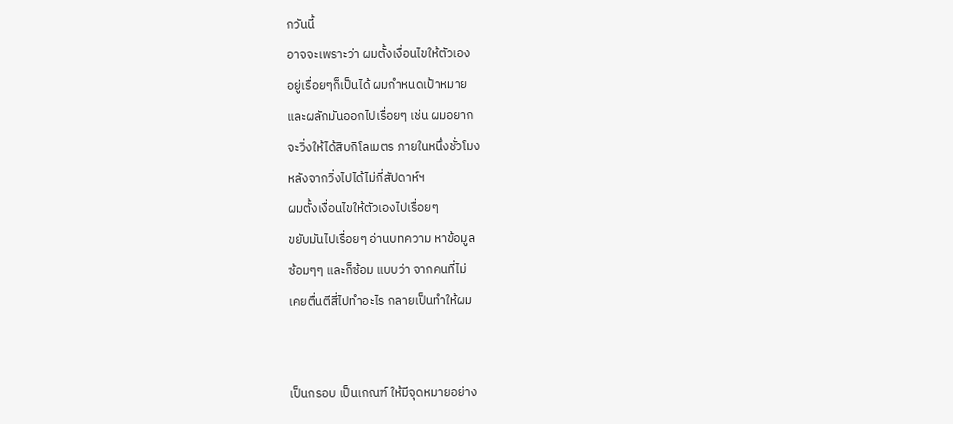กวันนี้
อาจจะเพราะว่า ผมตั้งเงื่อนไขให้ตัวเอง
อยู่เรื่อยๆก็เป็นได้ ผมกำหนดเป้าหมาย
และผลักมันออกไปเรื่อยๆ เช่น ผมอยาก
จะวิ่งให้ได้สิบกิโลเมตร ภายในหนึ่งชั่วโมง
หลังจากวิ่งไปได้ไม่กี่สัปดาห์ฯ
ผมตั้งเงื่อนไขให้ตัวเองไปเรื่อยๆ
ขยับมันไปเรื่อยๆ อ่านบทความ หาข้อมูล
ซ้อมๆๆ และก็ซ้อม แบบว่า จากคนที่ไม่
เคยตื่นตีสี่ไปทำอะไร กลายเป็นทำให้ผม


เป็นกรอบ เป็นเกณฑ์ ให้มีจุดหมายอย่าง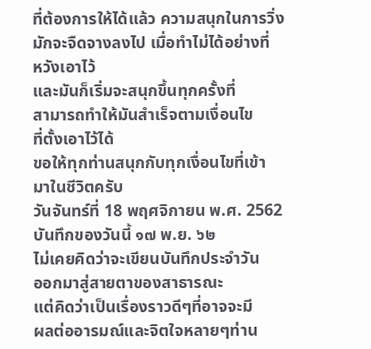ที่ต้องการให้ได้แล้ว ความสนุกในการวิ่ง
มักจะจืดจางลงไป เมื่อทำไม่ได้อย่างที่
หวังเอาไว้
และมันก็เริ่มจะสนุกขึ้นทุกครั้งที่
สามารถทำให้มันสำเร็จตามเงื่อนไข
ที่ตั้งเอาไว้ได้
ขอให้ทุกท่านสนุกกับทุกเงื่อนไขที่เข้า
มาในชีวิตครับ
วันจันทร์ที่ 18 พฤศจิกายน พ.ศ. 2562
บันทึกของวันนี้ ๑๗ พ.ย. ๖๒
ไม่เคยคิดว่าจะเขียนบันทึกประจำวัน
ออกมาสู่สายตาของสาธารณะ
แต่คิดว่าเป็นเรื่องราวดีๆที่อาจจะมี
ผลต่ออารมณ์และจิตใจหลายๆท่าน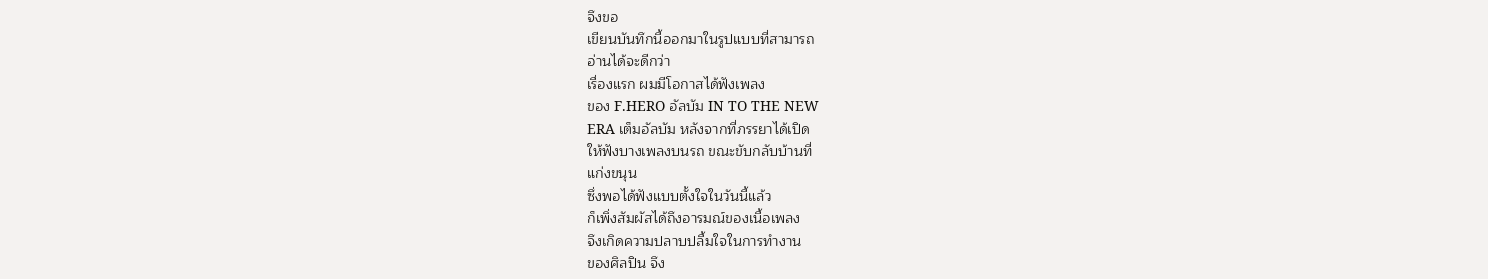จึงขอ
เขียนบันทึกนี้ออกมาในรูปแบบที่สามารถ
อ่านได้จะดีกว่า
เรื่องแรก ผมมีโอกาสได้ฟังเพลง
ของ F.HERO อัลบัม IN TO THE NEW
ERA เต็มอัลบัม หลังจากที่ภรรยาได้เปิด
ให้ฟังบางเพลงบนรถ ขณะขับกลับบ้านที่
แก่งขนุน
ซึ่งพอได้ฟังแบบตั้งใจในวันนี้แล้ว
ก็เพิ่งสัมผัสได้ถึงอารมณ์ของเนื้อเพลง
จึงเกิดความปลาบปลื้มใจในการทำงาน
ของศิลปิน จึง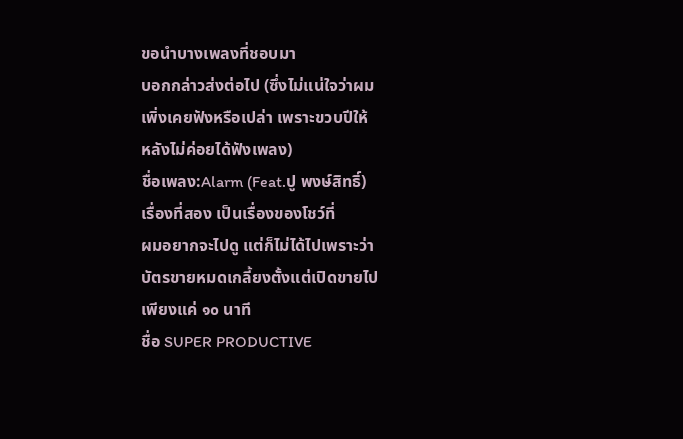ขอนำบางเพลงที่ชอบมา
บอกกล่าวส่งต่อไป (ซึ่งไม่แน่ใจว่าผม
เพิ่งเคยฟังหรือเปล่า เพราะขวบปีให้
หลังไม่ค่อยได้ฟังเพลง)
ชื่อเพลง:Alarm (Feat.ปู พงษ์สิทธิ์)
เรื่องที่สอง เป็นเรื่องของโชว์ที่
ผมอยากจะไปดู แต่ก็ไม่ได้ไปเพราะว่า
บัตรขายหมดเกลี้ยงตั้งแต่เปิดขายไป
เพียงแค่ ๑๐ นาที
ชื่อ SUPER PRODUCTIVE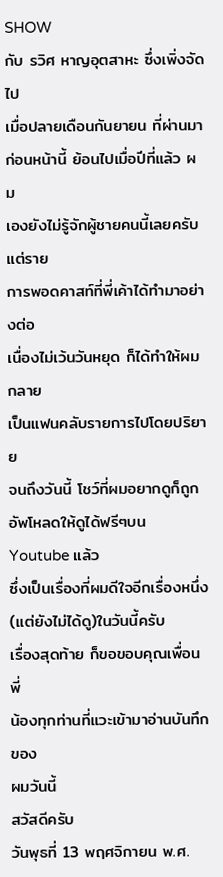SHOW
กับ รวิศ หาญอุตสาหะ ซึ่งเพิ่งจัดไป
เมื่อปลายเดือนกันยายน ที่ผ่านมา
ก่อนหน้านี้ ย้อนไปเมื่อปีที่แล้ว ผม
เองยังไม่รู้จักผู้ชายคนนี้เลยครับ แต่ราย
การพอดคาสท์ที่พี่เค้าได้ทำมาอย่างต่อ
เนื่องไม่เว้นวันหยุด ก็ได้ทำให้ผมกลาย
เป็นแฟนคลับรายการไปโดยปริยาย
จนถึงวันนี้ โชว์ที่ผมอยากดูก็ถูก
อัพโหลดให้ดูได้ฟรีๆบน Youtube แล้ว
ซึ่งเป็นเรื่องที่ผมดีใจอีกเรื่องหนึ่ง
(แต่ยังไม่ได้ดู)ในวันนี้ครับ
เรื่องสุดท้าย ก็ขอขอบคุณเพื่อนพี่
น้องทุกท่านที่แวะเข้ามาอ่านบันทึกของ
ผมวันนี้
สวัสดีครับ
วันพุธที่ 13 พฤศจิกายน พ.ศ.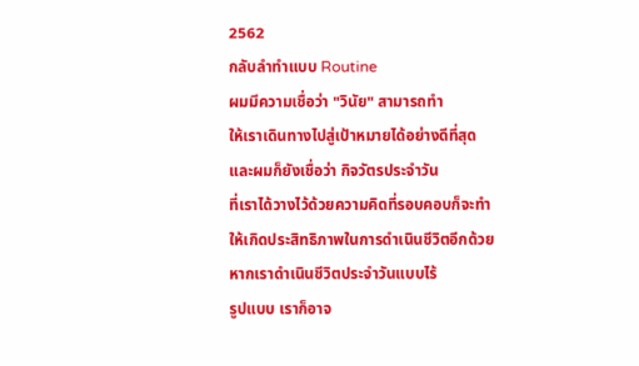2562
กลับลำทำแบบ Routine
ผมมีความเชื่อว่า "วินัย" สามารถทำ
ให้เราเดินทางไปสู่เป้าหมายได้อย่างดีที่สุด
และผมก็ยังเชื่อว่า กิจวัตรประจำวัน
ที่เราได้วางไว้ด้วยความคิดที่รอบคอบก็จะทำ
ให้เกิดประสิทธิภาพในการดำเนินชีวิตอีกด้วย
หากเราดำเนินชีวิตประจำวันแบบไร้
รูปแบบ เราก็อาจ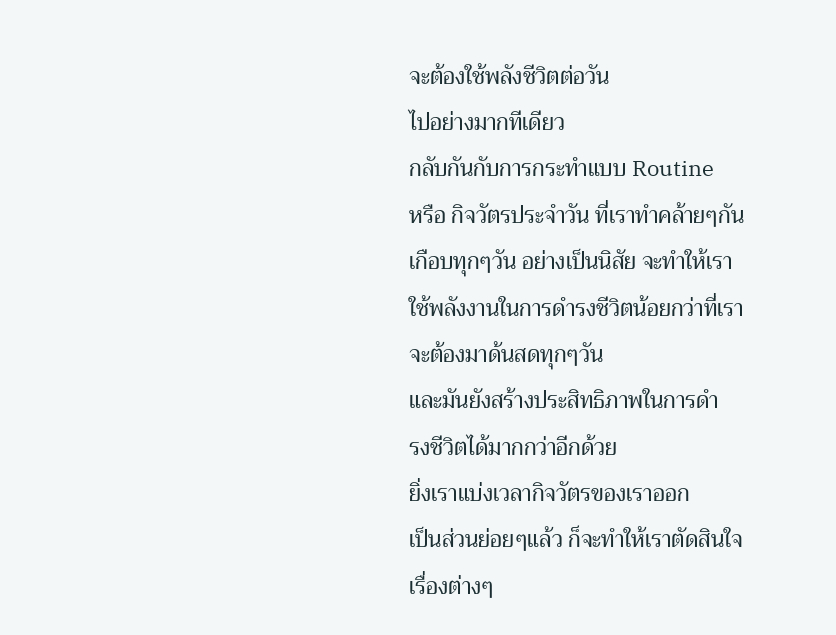จะต้องใช้พลังชีวิตต่อวัน
ไปอย่างมากทีเดียว
กลับกันกับการกระทำแบบ Routine
หรือ กิจวัตรประจำวัน ที่เราทำคล้ายๆกัน
เกือบทุกๆวัน อย่างเป็นนิสัย จะทำให้เรา
ใช้พลังงานในการดำรงชีวิตน้อยกว่าที่เรา
จะต้องมาด้นสดทุกๆวัน
และมันยังสร้างประสิทธิภาพในการดำ
รงชีวิตได้มากกว่าอีกด้วย
ยิ่งเราแบ่งเวลากิจวัตรของเราออก
เป็นส่วนย่อยๆแล้ว ก็จะทำให้เราตัดสินใจ
เรื่องต่างๆ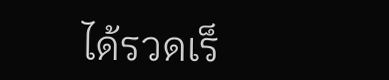ได้รวดเร็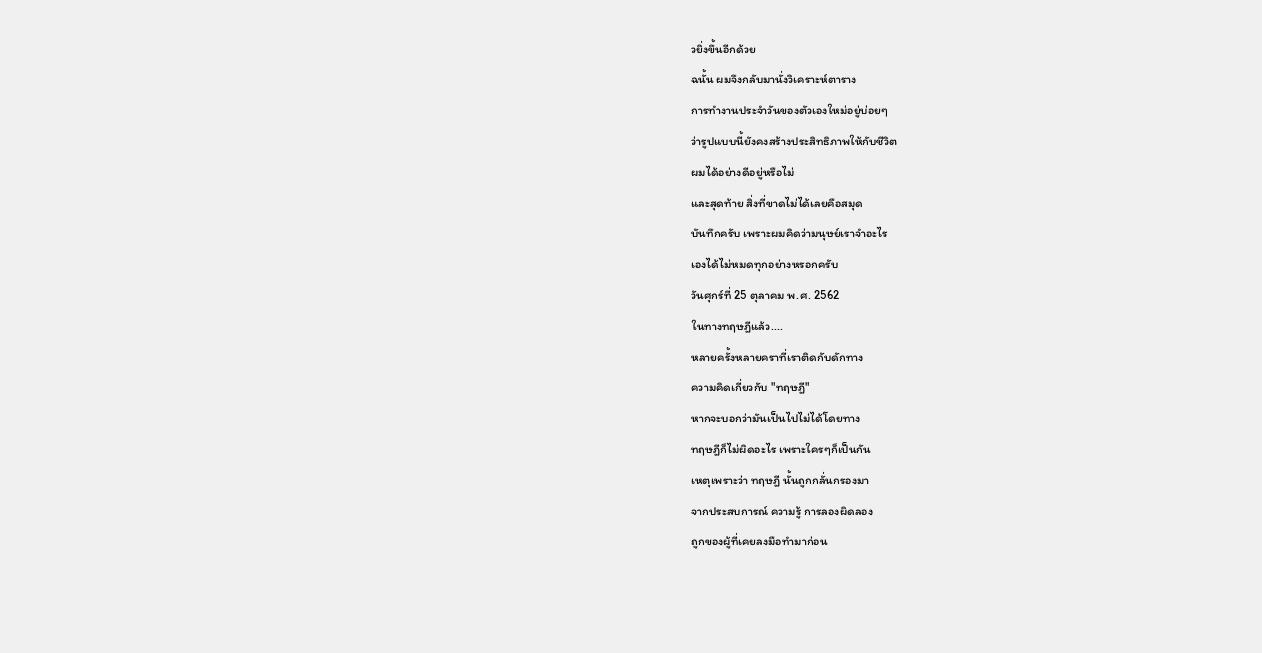วยิ่งขึ้นอีกด้วย
ฉนั้น ผมจึงกลับมานั่งวิเคราะห์ตาราง
การทำงานประจำวันของตัวเองใหม่อยู่บ่อยๆ
ว่ารูปแบบนี้ยังคงสร้างประสิทธิภาพให้กับชีวิต
ผมได้อย่างดีอยู่หรือไม่
และสุดท้าย สิ่งที่ขาดไม่ได้เลยคือสมุด
บันทึกครับ เพราะผมคิดว่ามนุษย์เราจำอะไร
เองได้ไม่หมดทุกอย่างหรอกครับ
วันศุกร์ที่ 25 ตุลาคม พ.ศ. 2562
ในทางทฤษฎีแล้ว....
หลายครั้งหลายคราที่เราติดกับดักทาง
ความคิดเกี่ยวกับ "ทฤษฎี"
หากจะบอกว่ามันเป็นไปไม่ได้โดยทาง
ทฤษฎีก็ไม่ผิดอะไร เพราะใครๆก็เป็นกัน
เหตุเพราะว่า ทฤษฎี นั้นถูกกลั่นกรองมา
จากประสบการณ์ ความรู้ การลองผิดลอง
ถูกของผู้ที่เคยลงมือทำมาก่อน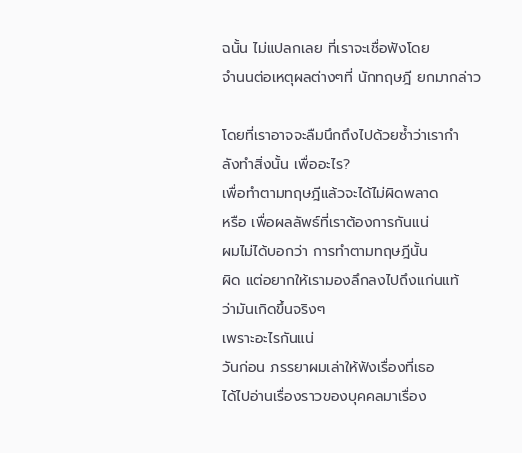ฉนั้น ไม่แปลกเลย ที่เราจะเชื่อฟังโดย
จำนนต่อเหตุผลต่างๆที่ นักทฤษฎี ยกมากล่าว

โดยที่เราอาจจะลืมนึกถึงไปด้วยซ้ำว่าเรากำ
ลังทำสิ่งนั้น เพื่ออะไร?
เพื่อทำตามทฤษฎีแล้วจะได้ไม่ผิดพลาด
หรือ เพื่อผลลัพธ์ที่เราต้องการกันแน่
ผมไม่ได้บอกว่า การทำตามทฤษฎีนั้น
ผิด แต่อยากให้เรามองลึกลงไปถึงแก่นแท้
ว่ามันเกิดขึ้นจริงๆ
เพราะอะไรกันแน่
วันก่อน ภรรยาผมเล่าให้ฟังเรื่องที่เธอ
ได้ไปอ่านเรื่องราวของบุคคลมาเรื่อง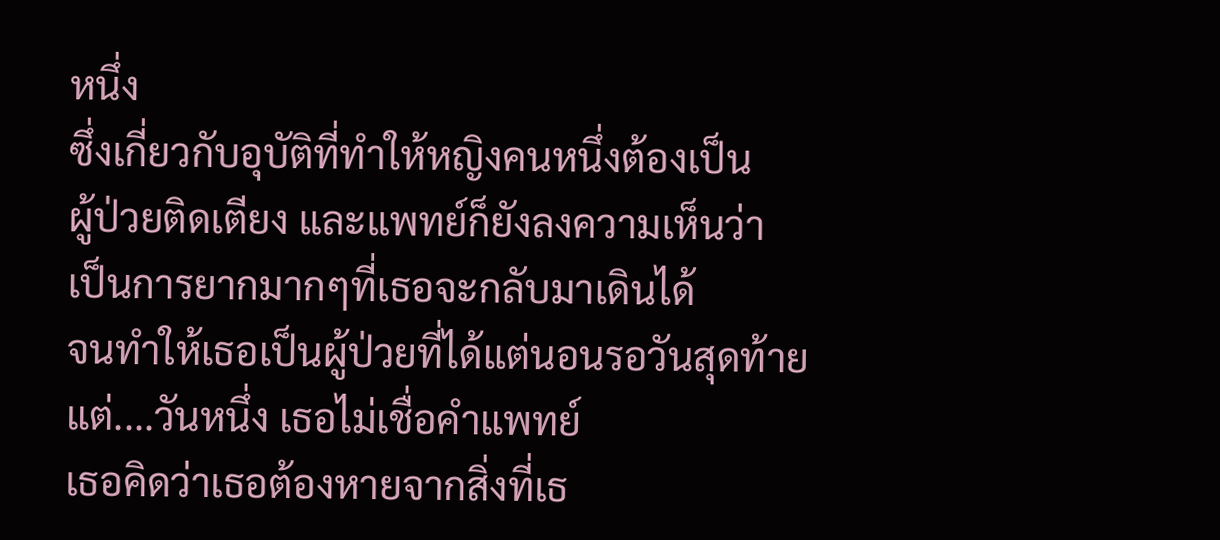หนึ่ง
ซึ่งเกี่ยวกับอุบัติที่ทำให้หญิงคนหนึ่งต้องเป็น
ผู้ป่วยติดเตียง และแพทย์ก็ยังลงความเห็นว่า
เป็นการยากมากๆที่เธอจะกลับมาเดินได้
จนทำให้เธอเป็นผู้ป่วยที่ได้แต่นอนรอวันสุดท้าย
แต่....วันหนึ่ง เธอไม่เชื่อคำแพทย์
เธอคิดว่าเธอต้องหายจากสิ่งที่เธ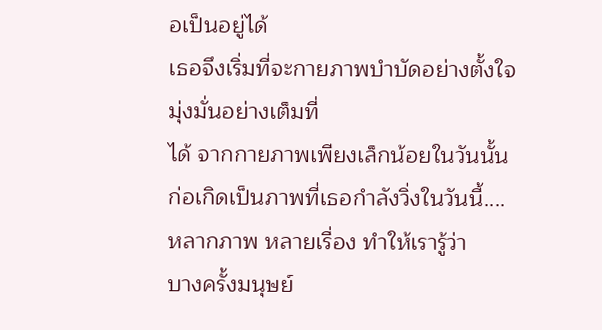อเป็นอยู่ได้
เธอจึงเริ่มที่จะกายภาพบำบัดอย่างตั้งใจ
มุ่งมั่นอย่างเต็มที่
ได้ จากกายภาพเพียงเล็กน้อยในวันนั้น
ก่อเกิดเป็นภาพที่เธอกำลังวิ่งในวันนี้....
หลากภาพ หลายเรื่อง ทำให้เรารู้ว่า
บางครั้งมนุษย์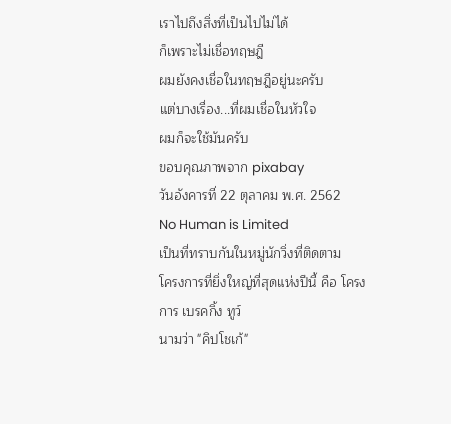เราไปถึงสิ่งที่เป็นไปไม่ได้
ก็เพราะไม่เชื่อทฤษฎี
ผมยังคงเชื่อในทฤษฎีอยู่นะครับ
แต่บางเรื่อง...ที่ผมเชื่อในหัวใจ
ผมก็จะใช้มันครับ
ขอบคุณภาพจาก pixabay
วันอังคารที่ 22 ตุลาคม พ.ศ. 2562
No Human is Limited
เป็นที่ทราบกันในหมู่นักวิ่งที่ติดตาม
โครงการที่ยิ่งใหญ่ที่สุดแห่งปีนี้ คือ โครง
การ เบรคกิ้ง ทูว์
นามว่า "คิปโชเก้"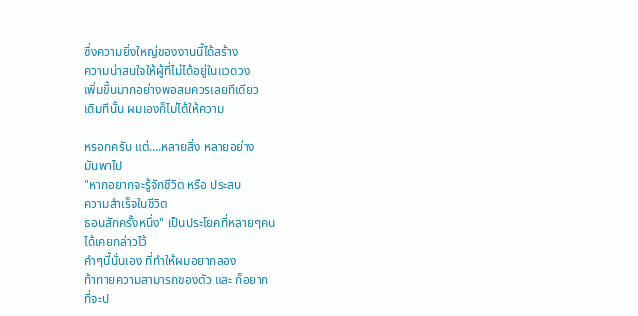ซึ่งความยิ่งใหญ่ของงานนี้ได้สร้าง
ความน่าสนใจให้ผู้ที่ไม่ได้อยู่ในแวดวง
เพิ่มขึ้นมากอย่างพอสมควรเลยทีเดียว
เดิมทีนั้น ผมเองก็ไม่ได้ให้ความ

หรอกครับ แต่....หลายสิ่ง หลายอย่าง
มันพาไป
"หากอยากจะรู้จักชีวิต หรือ ประสบ
ความสำเร็จในชีวิต
ธอนสักครั้งหนึ่ง" เป็นประโยคที่หลายๆคน
ได้เคยกล่าวไว้
คำๆนี้นั่นเอง ที่ทำให้ผมอยากลอง
ท้าทายความสามารถของตัว และ ก็อยาก
ที่จะป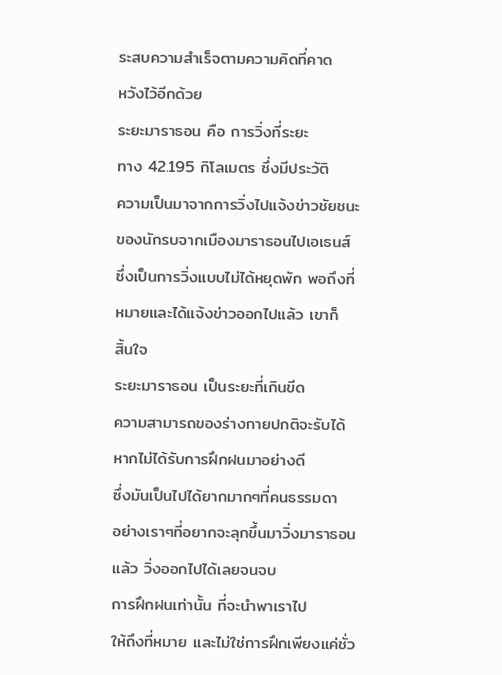ระสบความสำเร็จตามความคิดที่คาด
หวังไว้อีกด้วย
ระยะมาราธอน คือ การวิ่งที่ระยะ
ทาง 42.195 กิโลเมตร ซึ่งมีประวัติ
ความเป็นมาจากการวิ่งไปแจ้งข่าวชัยชนะ
ของนักรบจากเมืองมาราธอนไปเอเธนส์
ซึ่งเป็นการวิ่งแบบไม่ได้หยุดพัก พอถึงที่
หมายและได้แจ้งข่าวออกไปแล้ว เขาก็
สิ้นใจ
ระยะมาราธอน เป็นระยะที่เกินขีด
ความสามารถของร่างกายปกติจะรับได้
หากไม่ได้รับการฝึกฝนมาอย่างดี
ซึ่งมันเป็นไปได้ยากมากๆที่คนธรรมดา
อย่างเราๆที่อยากจะลุกขึ้นมาวิ่งมาราธอน
แล้ว วิ่งออกไปได้เลยจนจบ
การฝึกฝนเท่านั้น ที่จะนำพาเราไป
ให้ถึงที่หมาย และไม่ใช่การฝึกเพียงแค่ชั่ว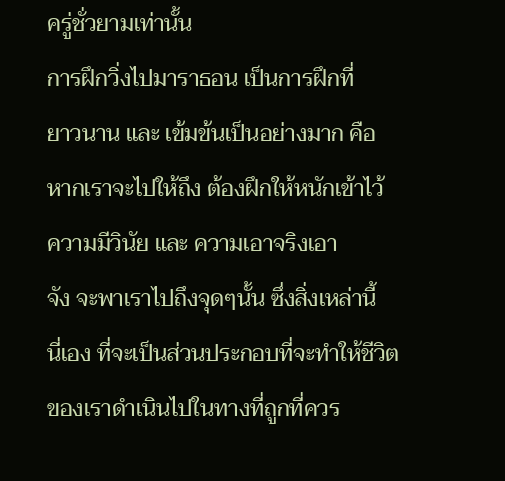ครู่ชั่วยามเท่านั้น
การฝึกวิ่งไปมาราธอน เป็นการฝึกที่
ยาวนาน และ เข้มข้นเป็นอย่างมาก คือ
หากเราจะไปให้ถึง ต้องฝึกให้หนักเข้าไว้
ความมีวินัย และ ความเอาจริงเอา
จัง จะพาเราไปถึงจุดๆนั้น ซึ่งสิ่งเหล่านี้
นี่เอง ที่จะเป็นส่วนประกอบที่จะทำให้ชีวิต
ของเราดำเนินไปในทางที่ถูกที่ควร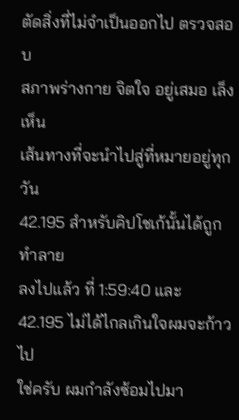ตัดสิ่งที่ไม่จำเป็นออกไป ตรวจสอบ
สภาพร่างกาย จิตใจ อยู่เสมอ เล็งเห็น
เส้นทางที่จะนำไปสู่ที่หมายอยู่ทุกวัน
42.195 สำหรับคิปโชเก้นั้นได้ถูกทำลาย
ลงไปแล้ว ที่ 1:59:40 และ
42.195 ไม่ได้ไกลเกินใจผมจะก้าวไป
ใช่ครับ ผมกำลังซ้อมไปมา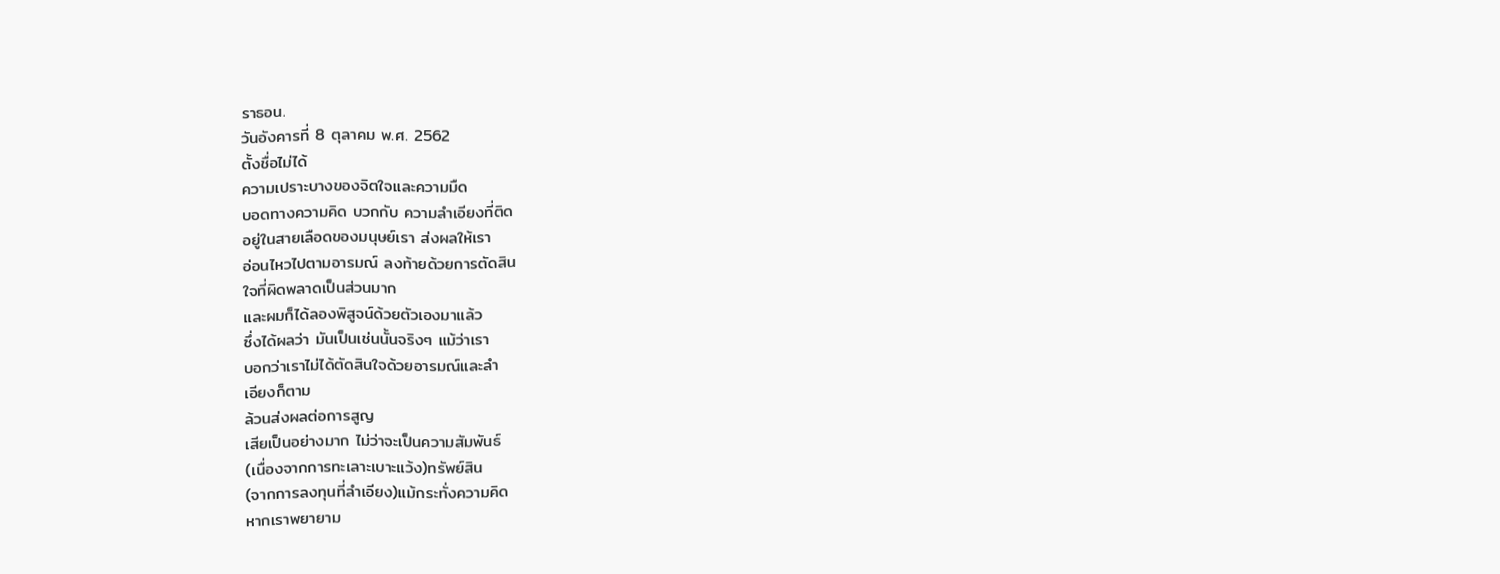ราธอน.
วันอังคารที่ 8 ตุลาคม พ.ศ. 2562
ตั้งชื่อไม่ได้
ความเปราะบางของจิตใจและความมืด
บอดทางความคิด บวกกับ ความลำเอียงที่ติด
อยู่ในสายเลือดของมนุษย์เรา ส่งผลให้เรา
อ่อนไหวไปตามอารมณ์ ลงท้ายด้วยการตัดสิน
ใจที่ผิดพลาดเป็นส่วนมาก
และผมก็ได้ลองพิสูจน์ด้วยตัวเองมาแล้ว
ซึ่งได้ผลว่า มันเป็นเช่นนั้นจริงๆ แม้ว่าเรา
บอกว่าเราไม่ได้ตัดสินใจด้วยอารมณ์และลำ
เอียงก็ตาม
ล้วนส่งผลต่อการสูญ
เสียเป็นอย่างมาก ไม่ว่าจะเป็นความสัมพันธ์
(เนื่องจากการทะเลาะเบาะแว้ง)ทรัพย์สิน
(จากการลงทุนที่ลำเอียง)แม้กระทั่งความคิด
หากเราพยายาม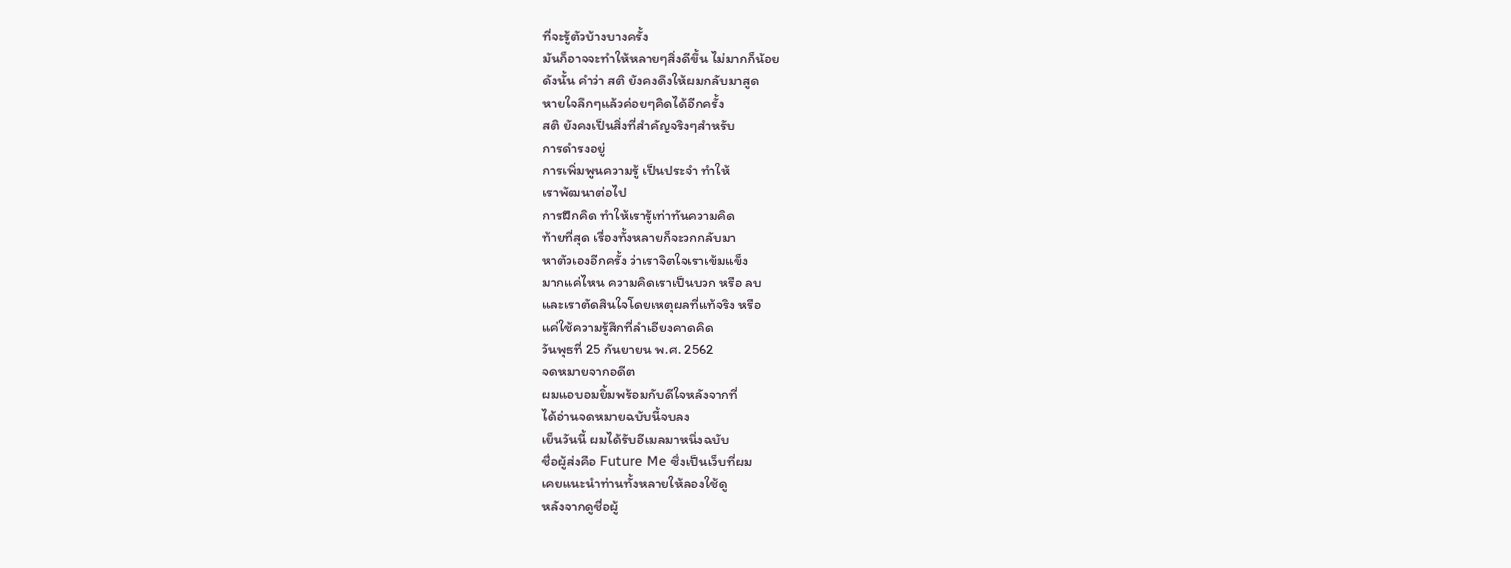ที่จะรู้ตัวบ้างบางครั้ง
มันก็อาจจะทำให้หลายๆสิ่งดีขึ้น ไม่มากก็น้อย
ดังนั้น คำว่า สติ ยังคงดึงให้ผมกลับมาสูด
หายใจลึกๆแล้วค่อยๆคิดได้อีกครั้ง
สติ ยังคงเป็นสิ่งที่สำคัญจริงๆสำหรับ
การดำรงอยู่
การเพิ่มพูนความรู้ เป็นประจำ ทำให้
เราพัฒนาต่อไป
การฝึกคิด ทำให้เรารู้เท่าทันความคิด
ท้ายที่สุด เรื่องทั้งหลายก็จะวกกลับมา
หาตัวเองอีกครั้ง ว่าเราจิตใจเราเข้มแข็ง
มากแค่ไหน ความคิดเราเป็นบวก หรือ ลบ
และเราตัดสินใจโดยเหตุผลที่แท้จริง หรือ
แค่ใช้ความรู้สึกที่ลำเอียงคาดคิด
วันพุธที่ 25 กันยายน พ.ศ. 2562
จดหมายจากอดีต
ผมแอบอมยิ้มพร้อมกับดีใจหลังจากที่
ได้อ่านจดหมายฉบับนี้จบลง
เย็นวันนี้ ผมได้รับอีเมลมาหนึ่งฉบับ
ชื่อผู้ส่งคือ Future Me ซึ่งเป็นเว็บที่ผม
เคยแนะนำท่านทั้งหลายให้ลองใช้ดู
หลังจากดูชื่อผู้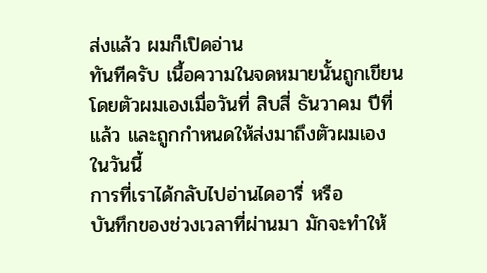ส่งแล้ว ผมก็เปิดอ่าน
ทันทีครับ เนื้อความในจดหมายนั้นถูกเขียน
โดยตัวผมเองเมื่อวันที่ สิบสี่ ธันวาคม ปีที่
แล้ว และถูกกำหนดให้ส่งมาถึงตัวผมเอง
ในวันนี้
การที่เราได้กลับไปอ่านไดอารี่ หรือ
บันทึกของช่วงเวลาที่ผ่านมา มักจะทำให้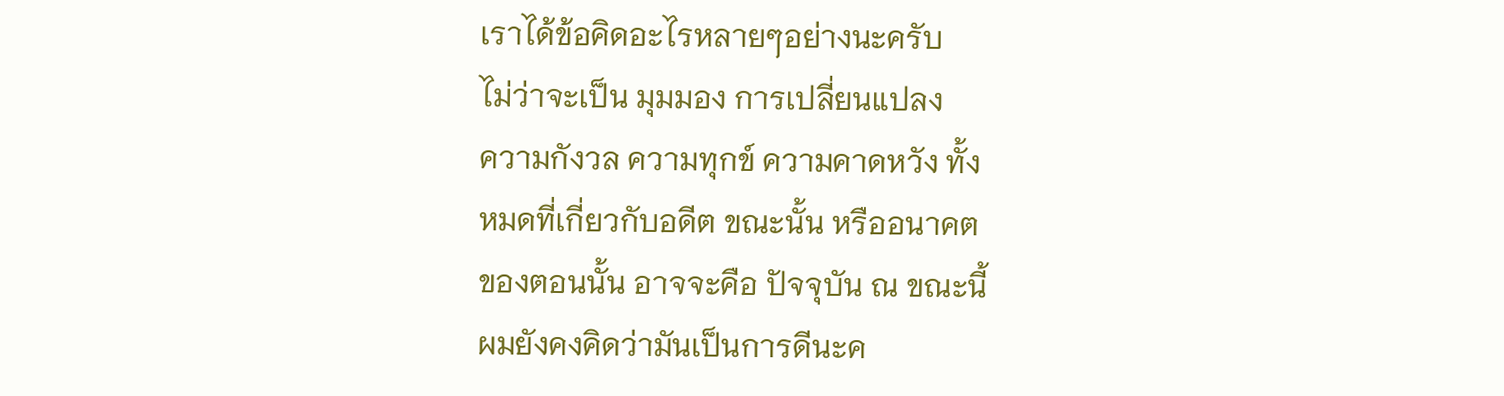เราได้ข้อคิดอะไรหลายๆอย่างนะครับ
ไม่ว่าจะเป็น มุมมอง การเปลี่ยนแปลง
ความกังวล ความทุกข์ ความคาดหวัง ทั้ง
หมดที่เกี่ยวกับอดีต ขณะนั้น หรืออนาคต
ของตอนนั้น อาจจะคือ ปัจจุบัน ณ ขณะนี้
ผมยังคงคิดว่ามันเป็นการดีนะค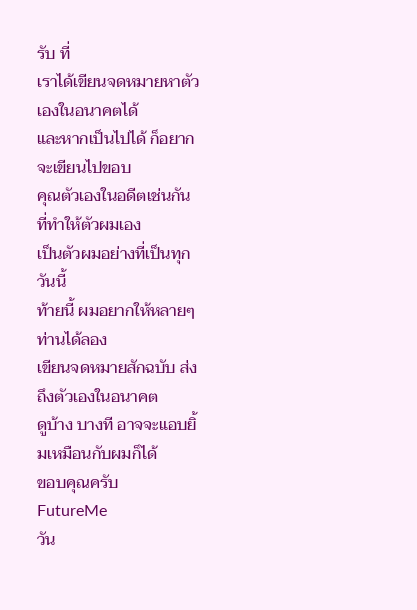รับ ที่
เราได้เขียนจดหมายหาตัวเองในอนาคตได้
และหากเป็นไปได้ ก็อยากจะเขียนไปขอบ
คุณตัวเองในอดีตเช่นกัน ที่ทำให้ตัวผมเอง
เป็นตัวผมอย่างที่เป็นทุกวันนี้
ท้ายนี้ ผมอยากให้หลายๆท่านได้ลอง
เขียนจดหมายสักฉบับ ส่งถึงตัวเองในอนาคต
ดูบ้าง บางที อาจจะแอบยิ้มเหมือนกับผมก็ได้
ขอบคุณครับ
FutureMe
วัน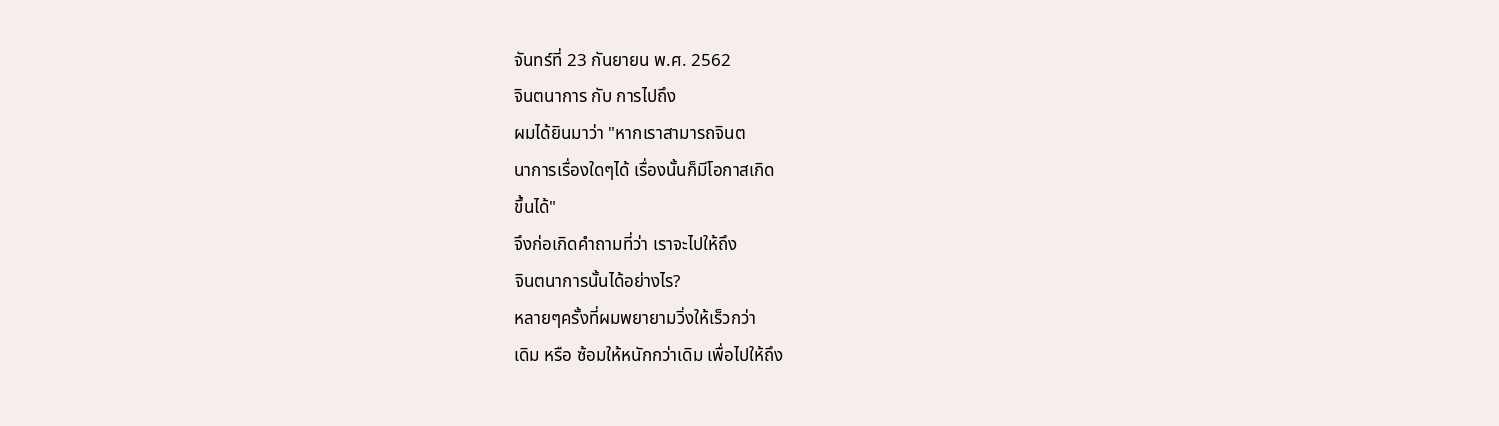จันทร์ที่ 23 กันยายน พ.ศ. 2562
จินตนาการ กับ การไปถึง
ผมได้ยินมาว่า "หากเราสามารถจินต
นาการเรื่องใดๆได้ เรื่องนั้นก็มีโอกาสเกิด
ขึ้นได้"
จึงก่อเกิดคำถามที่ว่า เราจะไปให้ถึง
จินตนาการนั้นได้อย่างไร?
หลายๆครั้งที่ผมพยายามวิ่งให้เร็วกว่า
เดิม หรือ ซ้อมให้หนักกว่าเดิม เพื่อไปให้ถึง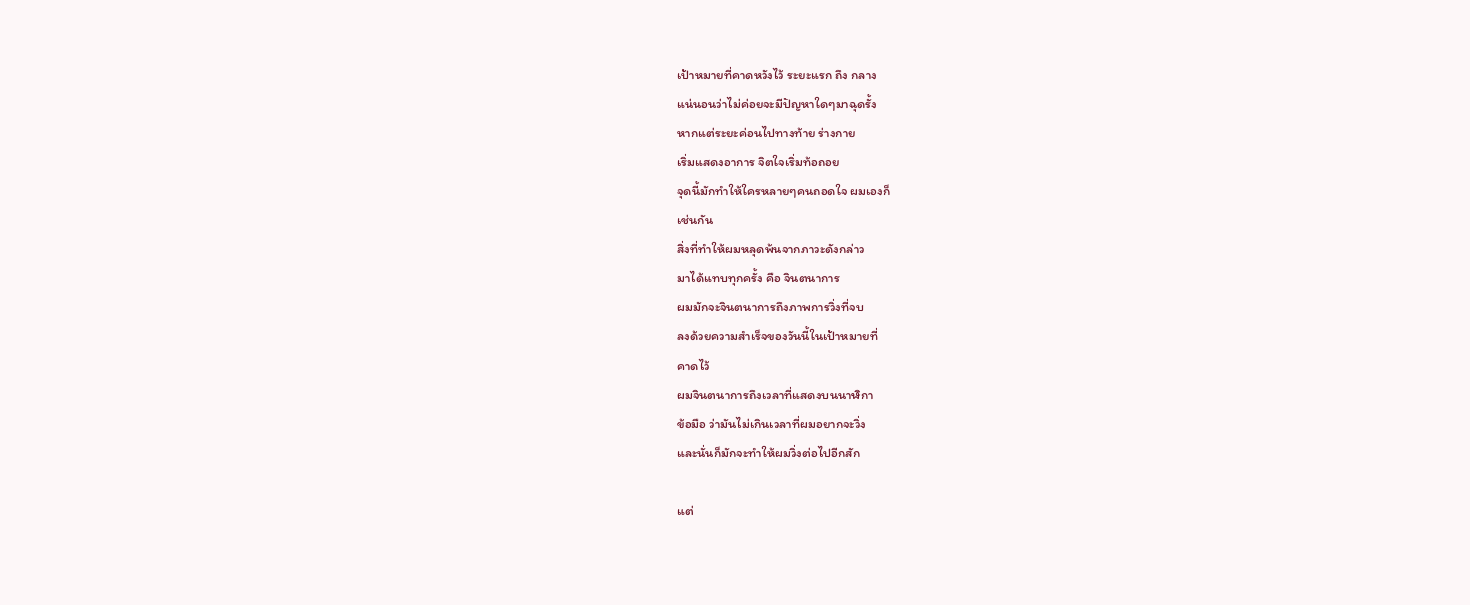เป้าหมายที่คาดหวังไว้ ระยะแรก ถึง กลาง
แน่นอนว่าไม่ค่อยจะมีปัญหาใดๆมาฉุดรั้ง
หากแต่ระยะค่อนไปทางท้าย ร่างกาย
เริ่มแสดงอาการ จิตใจเริ่มท้อถอย
จุดนี้มักทำให้ใครหลายๆคนถอดใจ ผมเองก็
เช่นกัน
สิ่งที่ทำให้ผมหลุดพ้นจากภาวะดังกล่าว
มาได้แทบทุกครั้ง คือ จินตนาการ
ผมมักจะจินตนาการถึงภาพการวิ่งที่จบ
ลงด้วยความสำเร็จของวันนี้ในเป้าหมายที่
คาดไว้
ผมจินตนาการถึงเวลาที่แสดงบนนาฬิกา
ข้อมือ ว่ามันไม่เกินเวลาที่ผมอยากจะวิ่ง
และนั่นก็มักจะทำให้ผมวิ่งต่อไปอีกสัก

แต่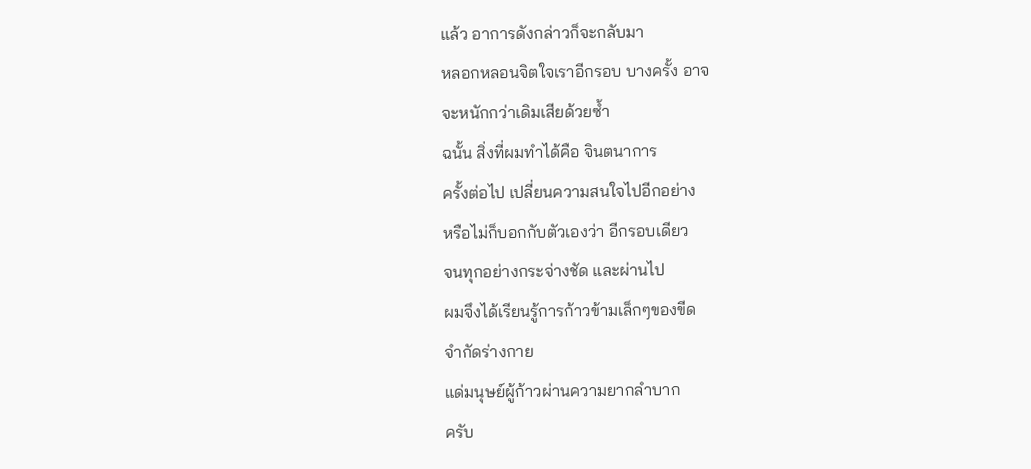แล้ว อาการดังกล่าวก็จะกลับมา
หลอกหลอนจิตใจเราอีกรอบ บางครั้ง อาจ
จะหนักกว่าเดิมเสียด้วยซ้ำ
ฉนั้น สิ่งที่ผมทำได้คือ จินตนาการ
ครั้งต่อไป เปลี่ยนความสนใจไปอีกอย่าง
หรือไม่ก็บอกกับตัวเองว่า อีกรอบเดียว
จนทุกอย่างกระจ่างชัด และผ่านไป
ผมจึงได้เรียนรู้การก้าวข้ามเล็กๆของขีด
จำกัดร่างกาย
แด่มนุษย์ผู้ก้าวผ่านความยากลำบาก
ครับ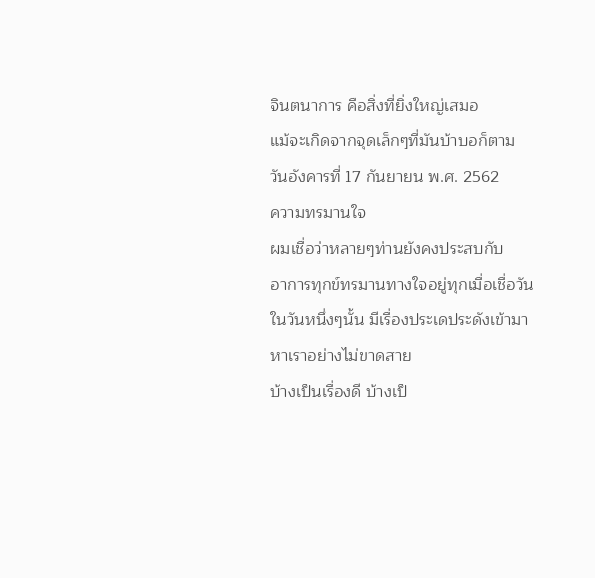จินตนาการ คือสิ่งที่ยิ่งใหญ่เสมอ
แม้จะเกิดจากจุดเล็กๆที่มันบ้าบอก็ตาม
วันอังคารที่ 17 กันยายน พ.ศ. 2562
ความทรมานใจ
ผมเชื่อว่าหลายๆท่านยังคงประสบกับ
อาการทุกข์ทรมานทางใจอยู่ทุกเมื่อเชื่อวัน
ในวันหนึ่งๆนั้น มีเรื่องประเดประดังเข้ามา
หาเราอย่างไม่ขาดสาย
บ้างเป็นเรื่องดี บ้างเป็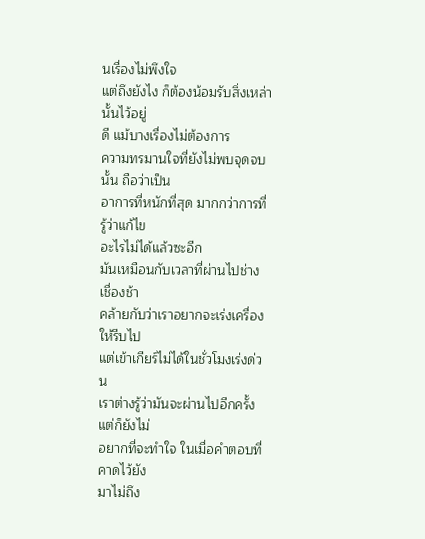นเรื่องไม่พึงใจ
แต่ถึงยังไง ก็ต้องน้อมรับสิ่งเหล่านั้นไว้อยู่
ดี แม้บางเรื่องไม่ต้องการ
ความทรมานใจที่ยังไม่พบจุดจบนั้น ถือว่าเป็น
อาการที่หนักที่สุด มากกว่าการที่รู้ว่าแก้ไข
อะไรไม่ได้แล้วซะอีก
มันเหมือนกับเวลาที่ผ่านไปช่างเชื่องช้า
คล้ายกับว่าเราอยากจะเร่งเครื่องให้รีบไป
แต่เข้าเกียร์ไม่ได้ในชั่วโมงเร่งด่วน
เราต่างรู้ว่ามันจะผ่านไปอีกครั้ง แต่ก็ยังไม่
อยากที่จะทำใจ ในเมื่อคำตอบที่คาดไว้ยัง
มาไม่ถึง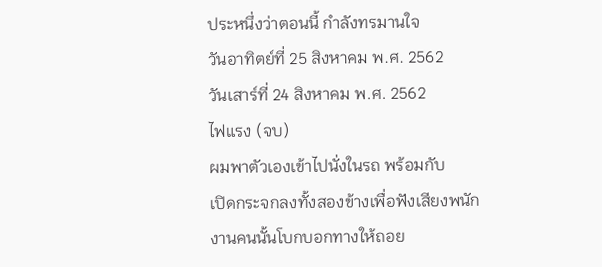ประหนึ่งว่าตอนนี้ กำลังทรมานใจ
วันอาทิตย์ที่ 25 สิงหาคม พ.ศ. 2562
วันเสาร์ที่ 24 สิงหาคม พ.ศ. 2562
ไฟแรง (จบ)
ผมพาตัวเองเข้าไปนั่งในรถ พร้อมกับ
เปิดกระจกลงทั้งสองข้างเพื่อฟังเสียงพนัก
งานคนนั้นโบกบอกทางให้ถอย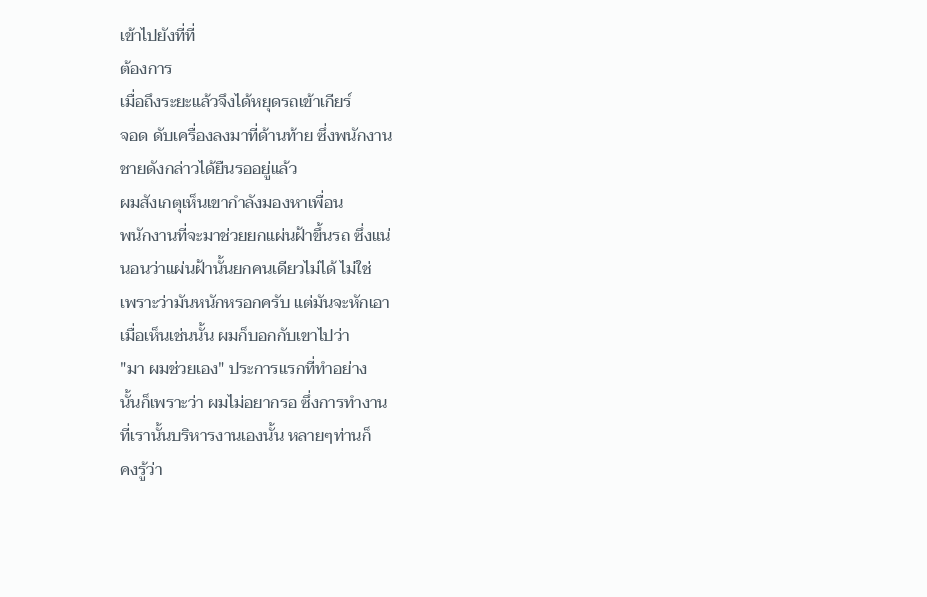เข้าไปยังที่ที่
ต้องการ
เมื่อถึงระยะแล้วจึงได้หยุดรถเข้าเกียร์
จอด ดับเครื่องลงมาที่ด้านท้าย ซึ่งพนักงาน
ชายดังกล่าวได้ยืนรออยู่แล้ว
ผมสังเกตุเห็นเขากำลังมองหาเพื่อน
พนักงานที่จะมาช่วยยกแผ่นฝ้าขึ้นรถ ซึ่งแน่
นอนว่าแผ่นฝ้านั้นยกคนเดียวไม่ได้ ไม่ใช่
เพราะว่ามันหนักหรอกครับ แต่มันจะหักเอา
เมื่อเห็นเช่นนั้น ผมก็บอกกับเขาไปว่า
"มา ผมช่วยเอง" ประการแรกที่ทำอย่าง
นั้นก็เพราะว่า ผมไม่อยากรอ ซึ่งการทำงาน
ที่เรานั้นบริหารงานเองนั้น หลายๆท่านก็
คงรู้ว่า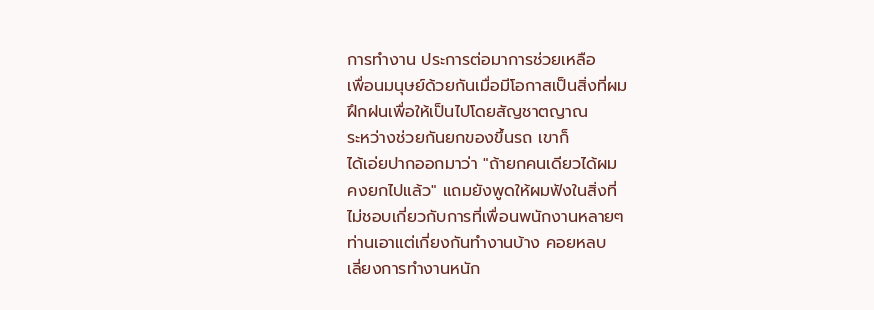การทำงาน ประการต่อมาการช่วยเหลือ
เพื่อนมนุษย์ด้วยกันเมื่อมีโอกาสเป็นสิ่งที่ผม
ฝึกฝนเพื่อให้เป็นไปโดยสัญชาตญาณ
ระหว่างช่วยกันยกของขึ้นรถ เขาก็
ได้เอ่ยปากออกมาว่า "ถ้ายกคนเดียวได้ผม
คงยกไปแล้ว" แถมยังพูดให้ผมฟังในสิ่งที่
ไม่ชอบเกี่ยวกับการที่เพื่อนพนักงานหลายๆ
ท่านเอาแต่เกี่ยงกันทำงานบ้าง คอยหลบ
เลี่ยงการทำงานหนัก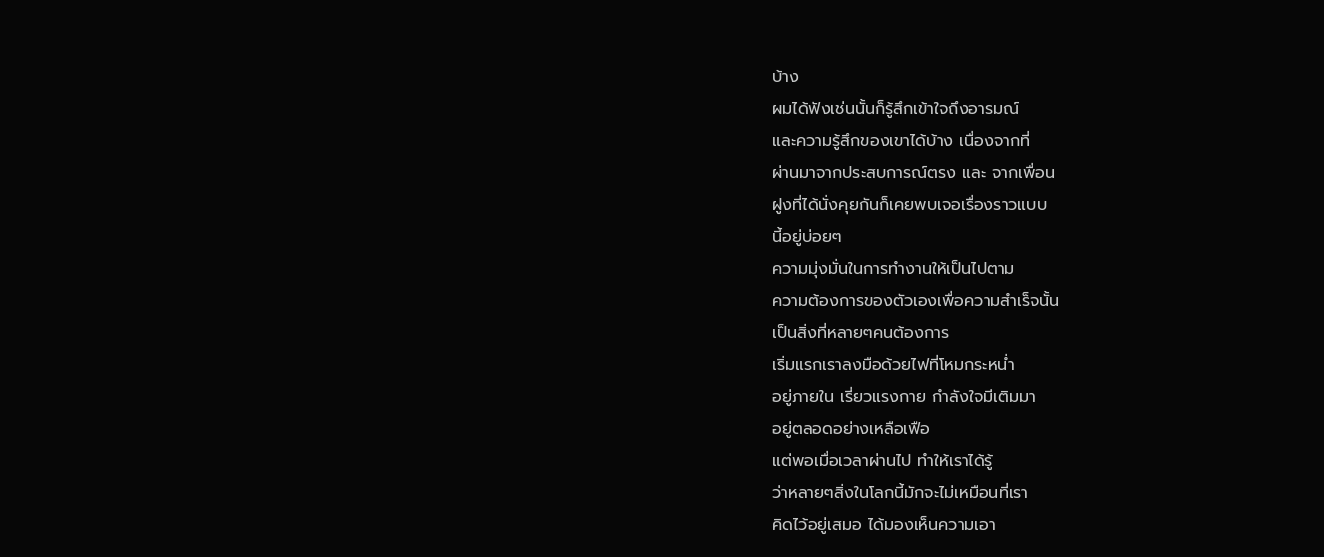บ้าง
ผมได้ฟังเช่นนั้นก็รู้สึกเข้าใจถึงอารมณ์
และความรู้สึกของเขาได้บ้าง เนื่องจากที่
ผ่านมาจากประสบการณ์ตรง และ จากเพื่อน
ฝูงที่ได้นั่งคุยกันก็เคยพบเจอเรื่องราวแบบ
นี้อยู่บ่อยๆ
ความมุ่งมั่นในการทำงานให้เป็นไปตาม
ความต้องการของตัวเองเพื่อความสำเร็จนั้น
เป็นสิ่งที่หลายๆคนต้องการ
เริ่มแรกเราลงมือด้วยไฟที่โหมกระหน่ำ
อยู่ภายใน เรี่ยวแรงกาย กำลังใจมีเติมมา
อยู่ตลอดอย่างเหลือเฟือ
แต่พอเมื่อเวลาผ่านไป ทำให้เราได้รู้
ว่าหลายๆสิ่งในโลกนี้มักจะไม่เหมือนที่เรา
คิดไว้อยู่เสมอ ได้มองเห็นความเอา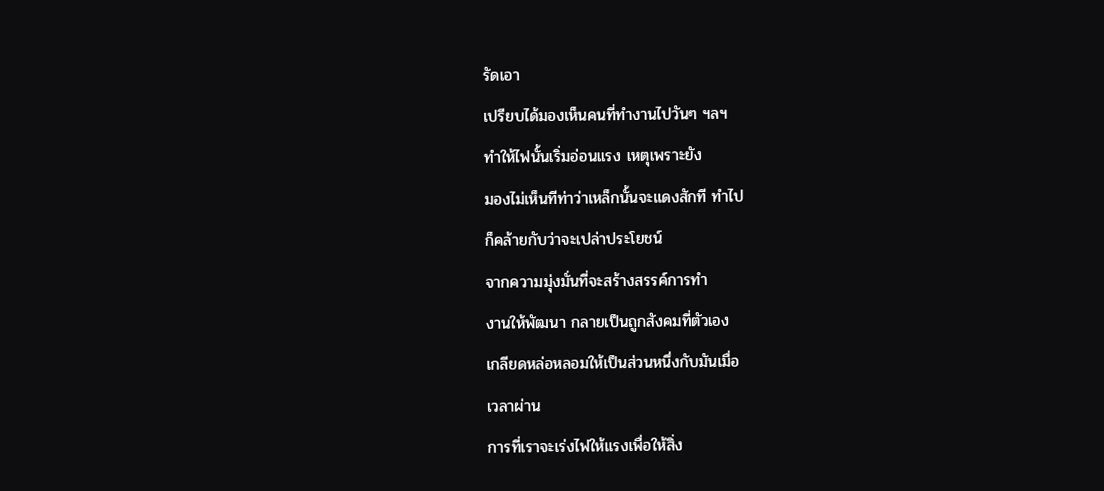รัดเอา
เปรียบได้มองเห็นคนที่ทำงานไปวันๆ ฯลฯ
ทำให้ไฟนั้นเริ่มอ่อนแรง เหตุเพราะยัง
มองไม่เห็นทีท่าว่าเหล็กนั้นจะแดงสักที ทำไป
ก็คล้ายกับว่าจะเปล่าประโยชน์
จากความมุ่งมั่นที่จะสร้างสรรค์การทำ
งานให้พัฒนา กลายเป็นถูกสังคมที่ตัวเอง
เกลียดหล่อหลอมให้เป็นส่วนหนึ่งกับมันเมื่อ
เวลาผ่าน
การที่เราจะเร่งไฟให้แรงเพื่อให้สิ่ง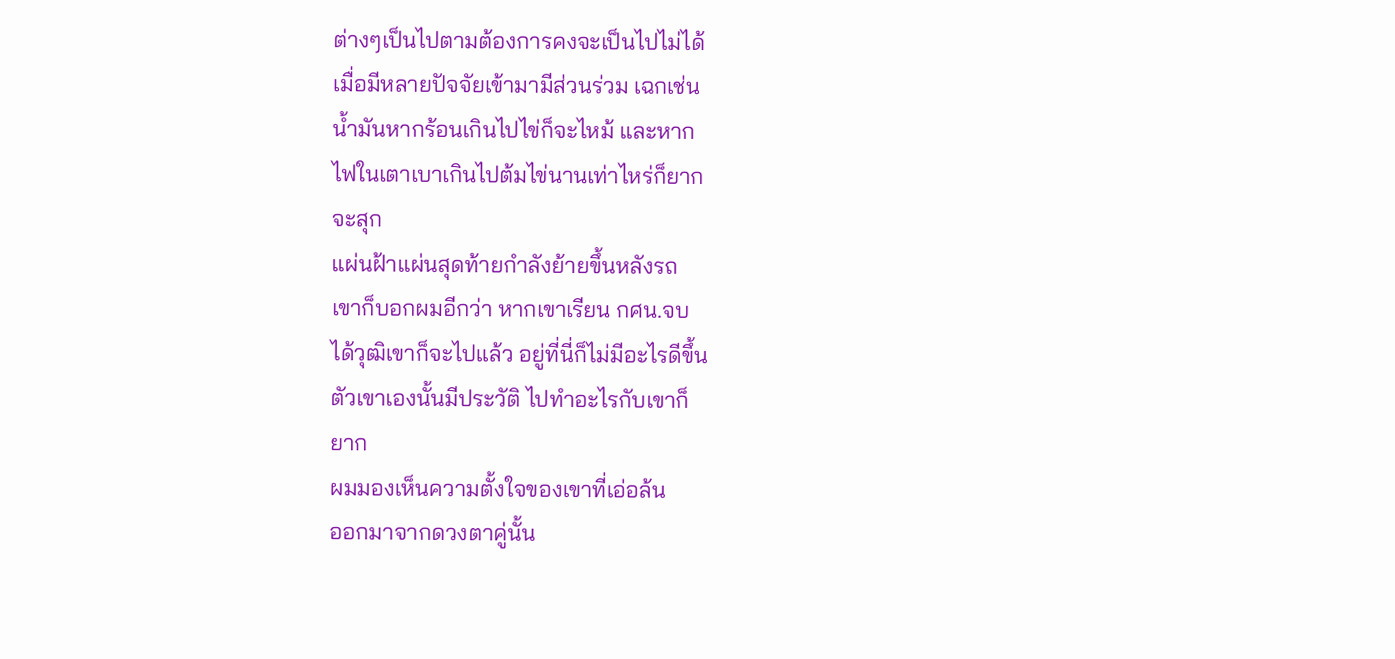ต่างๆเป็นไปตามต้องการคงจะเป็นไปไม่ได้
เมื่อมีหลายปัจจัยเข้ามามีส่วนร่วม เฉกเช่น
น้ำมันหากร้อนเกินไปไข่ก็จะไหม้ และหาก
ไฟในเตาเบาเกินไปต้มไข่นานเท่าไหร่ก็ยาก
จะสุก
แผ่นฝ้าแผ่นสุดท้ายกำลังย้ายขึ้นหลังรถ
เขาก็บอกผมอีกว่า หากเขาเรียน กศน.จบ
ได้วุฒิเขาก็จะไปแล้ว อยู่ที่นี่ก็ไม่มีอะไรดีขึ้น
ตัวเขาเองนั้นมีประวัติ ไปทำอะไรกับเขาก็
ยาก
ผมมองเห็นความตั้งใจของเขาที่เอ่อล้น
ออกมาจากดวงตาคู่นั้น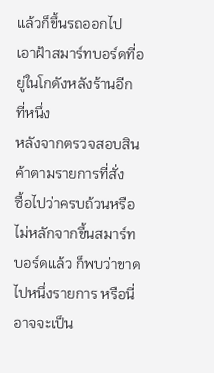แล้วก็ขึ้นรถออกไป
เอาฝ้าสมาร์ทบอร์ดที่อยู่ในโกดังหลังร้านอีก
ที่หนึ่ง
หลังจากตรวจสอบสินค้าตามรายการที่สั่ง
ซื้อไปว่าครบถ้วนหรือไม่หลักจากขึ้นสมาร์ท
บอร์ดแล้ว ก็พบว่าขาดไปหนึ่งรายการ หรือนี่
อาจจะเป็น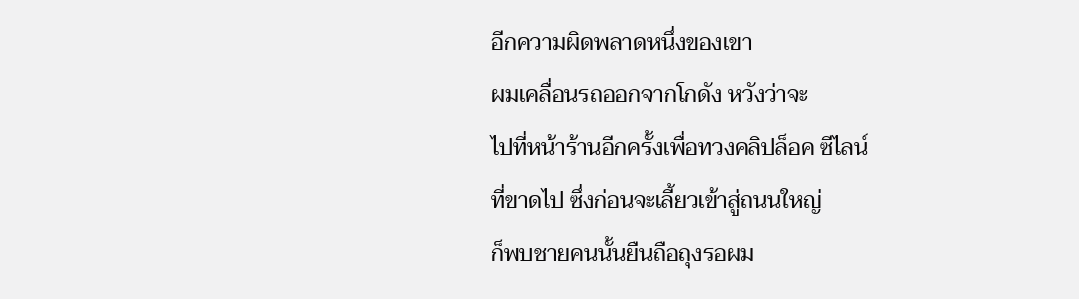อีกความผิดพลาดหนึ่งของเขา
ผมเคลื่อนรถออกจากโกดัง หวังว่าจะ
ไปที่หน้าร้านอีกครั้งเพื่อทวงคลิปล็อค ซีไลน์
ที่ขาดไป ซึ่งก่อนจะเลี้ยวเข้าสู่ถนนใหญ่
ก็พบชายคนนั้นยืนถือถุงรอผม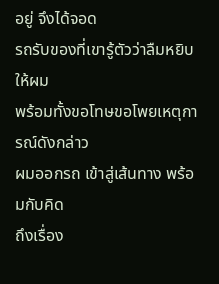อยู่ จึงได้จอด
รถรับของที่เขารู้ตัวว่าลืมหยิบให้ผม
พร้อมทั้งขอโทษขอโพยเหตุการณ์ดังกล่าว
ผมออกรถ เข้าสู่เส้นทาง พร้อมกับคิด
ถึงเรื่อง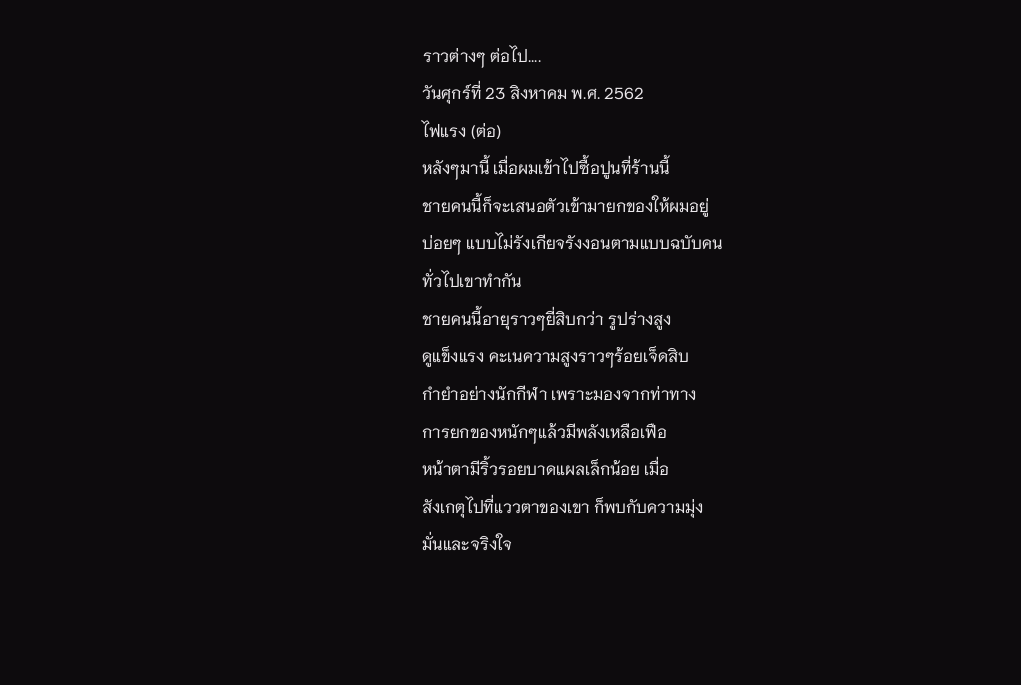ราวต่างๆ ต่อไป....
วันศุกร์ที่ 23 สิงหาคม พ.ศ. 2562
ไฟแรง (ต่อ)
หลังๆมานี้ เมื่อผมเข้าไปซื้อปูนที่ร้านนี้
ชายคนนี้ก็จะเสนอตัวเข้ามายกของให้ผมอยู่
บ่อยๆ แบบไม่รังเกียจรังงอนตามแบบฉบับคน
ทั่วไปเขาทำกัน
ชายคนนี้อายุราวๆยี่สิบกว่า รูปร่างสูง
ดูแข็งแรง คะเนความสูงราวๆร้อยเจ็ดสิบ
กำยำอย่างนักกีฬา เพราะมองจากท่าทาง
การยกของหนักๆแล้วมีพลังเหลือเฟือ
หน้าตามีริ้วรอยบาดแผลเล็กน้อย เมื่อ
สังเกตุไปที่แววตาของเขา ก็พบกับความมุ่ง
มั่นและจริงใจ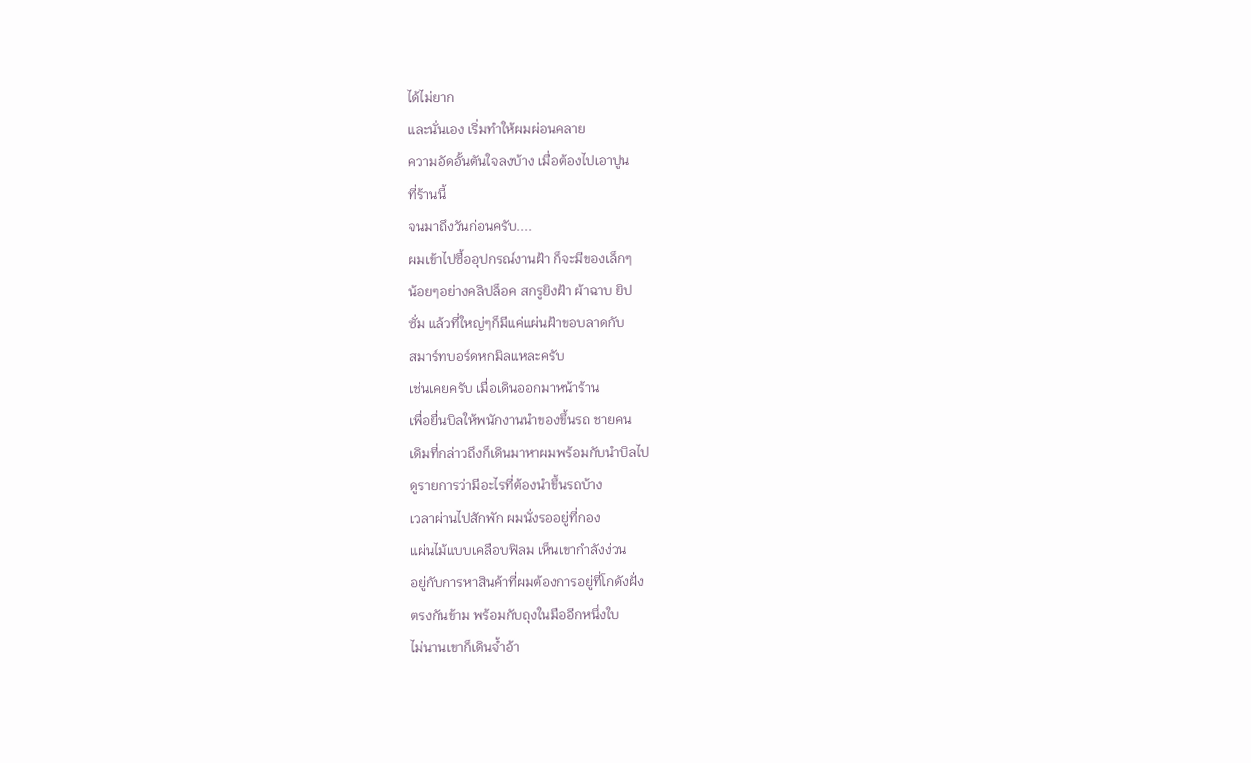ได้ไม่ยาก
และนั่นเอง เริ่มทำให้ผมผ่อนคลาย
ความอัดอั้นตันใจลงบ้าง เมื่อต้องไปเอาปูน
ที่ร้านนี้
จนมาถึงวันก่อนครับ....
ผมเข้าไปซื้ออุปกรณ์งานฝ้า ก็จะมีของเล็กๆ
น้อยๆอย่างคลิปล็อค สกรูยิงฝ้า ผ้าฉาบ ยิป
ซั่ม แล้วที่ใหญ่ๆก็มีแค่แผ่นฝ้าขอบลาดกับ
สมาร์ทบอร์ดหกมิลแหละครับ
เช่นเคยครับ เมื่อเดินออกมาหน้าร้าน
เพื่อยื่นบิลให้พนักงานนำของขึ้นรถ ชายคน
เดิมที่กล่าวถึงก็เดินมาหาผมพร้อมกับนำบิลไป
ดูรายการว่ามีอะไรที่ต้องนำขึ้นรถบ้าง
เวลาผ่านไปสักพัก ผมนั่งรออยู่ที่กอง
แผ่นไม้แบบเคลือบฟิลม เห็นเขากำลังง่วน
อยู่กับการหาสินค้าที่ผมต้องการอยู่ที่โกดังฝั่ง
ตรงกันข้าม พร้อมกับถุงในมืออีกหนึ่งใบ
ไม่นานเขาก็เดินจ้ำอ้า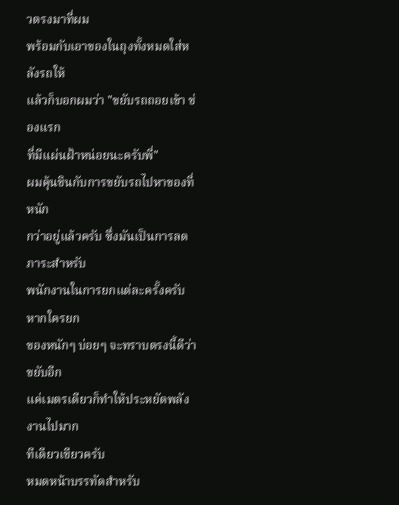วตรงมาที่ผม
พร้อมกับเอาของในถุงทั้งหมดใส่หลังรถให้
แล้วก็บอกผมว่า "ขยับรถถอยเข้า ช่องแรก
ที่มีแผ่นฝ้าหน่อยนะครับพี่"
ผมคุ้นชินกับการขยับรถไปหาของที่หนัก
กว่าอยู่แล้วครับ ซึ่งมันเป็นการลดภาระสำหรับ
พนักงานในการยกแต่ละครั้งครับ หากใครยก
ของหนักๆ บ่อยๆ จะทราบตรงนี้ดีว่า ขยับอีก
แค่เมตรเดียวก็ทำให้ประหยัดพลังงานไปมาก
ทีเดียวเชียวครับ
หมดหน้าบรรทัดสำหรับ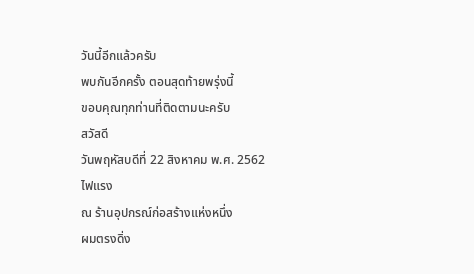วันนี้อีกแล้วครับ
พบกันอีกครั้ง ตอนสุดท้ายพรุ่งนี้
ขอบคุณทุกท่านที่ติดตามนะครับ
สวัสดี
วันพฤหัสบดีที่ 22 สิงหาคม พ.ศ. 2562
ไฟแรง
ณ ร้านอุปกรณ์ก่อสร้างแห่งหนึ่ง
ผมตรงดิ่ง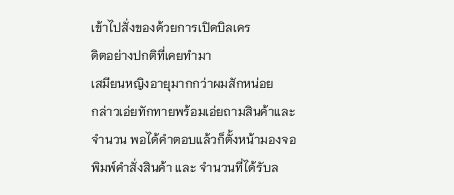เข้าไปสั่งของด้วยการเปิดบิลเคร
ดิตอย่างปกติที่เคยทำมา
เสมียนหญิงอายุมากกว่าผมสักหน่อย
กล่าวเอ่ยทักทายพร้อมเอ่ยถามสินค้าและ
จำนวน พอได้คำตอบแล้วก็ตั้งหน้ามองจอ
พิมพ์คำสั่งสินค้า และ จำนวนที่ได้รับล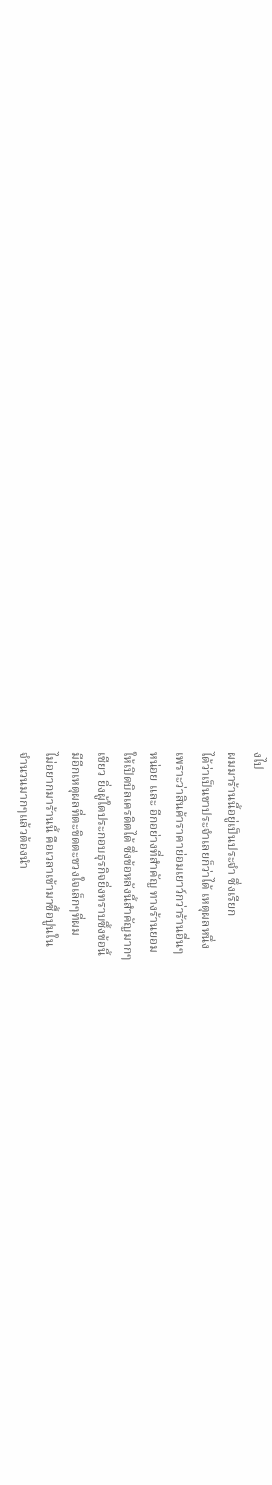งไป
ผมมาร้านนี้อยู่เป็นประจำ ซึ่งเรียก
ได้ว่าเป็นขาประจำเลยก็ว่าได้ เหตุผลหนึ่ง
เพราะว่าสินค้าราคาย่อมเยาว์กว่าร้านอื่นๆ
หน่อย และ อีกอย่างที่สำคัญ ทางร้านยอม
ให้เปิดบิลเครดิตได้ ซึ่งข้อหลังนี้สำคัญมากๆ
เชียว ยิ่งผู้ใดประกอบธุรกิจยิ่งทราบซึ้งข้อนี้
มีอีกเหตุผลที่ตะขิดตะขวงใจเล็กๆที่ผม
ไม่อยากมาร้านนี้ คือเวลาเข้ามาซื้อปูนใน
จำนวนมากๆแล้วต้องนำ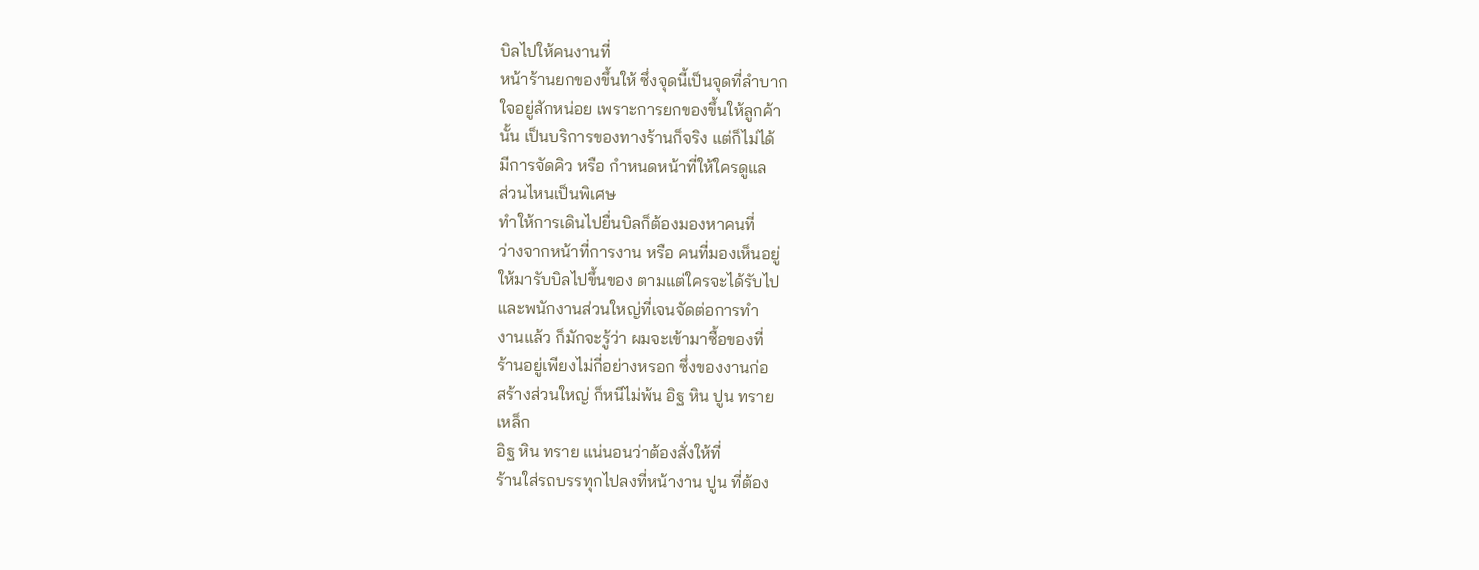บิลไปให้คนงานที่
หน้าร้านยกของขึ้นให้ ซึ่งจุดนี้เป็นจุดที่ลำบาก
ใจอยู่สักหน่อย เพราะการยกของขึ้นให้ลูกค้า
นั้น เป็นบริการของทางร้านก็จริง แต่ก็ไม่ได้
มีการจัดคิว หรือ กำหนดหน้าที่ให้ใครดูแล
ส่วนไหนเป็นพิเศษ
ทำให้การเดินไปยื่นบิลก็ต้องมองหาคนที่
ว่างจากหน้าที่การงาน หรือ คนที่มองเห็นอยู่
ให้มารับบิลไปขึ้นของ ตามแต่ใครจะได้รับไป
และพนักงานส่วนใหญ่ที่เจนจัดต่อการทำ
งานแล้ว ก็มักจะรู้ว่า ผมจะเข้ามาซื้อของที่
ร้านอยู่เพียงไม่กี่อย่างหรอก ซึ่งของงานก่อ
สร้างส่วนใหญ่ ก็หนีไม่พ้น อิฐ หิน ปูน ทราย
เหล็ก
อิฐ หิน ทราย แน่นอนว่าต้องสั่งให้ที่
ร้านใส่รถบรรทุกไปลงที่หน้างาน ปูน ที่ต้อง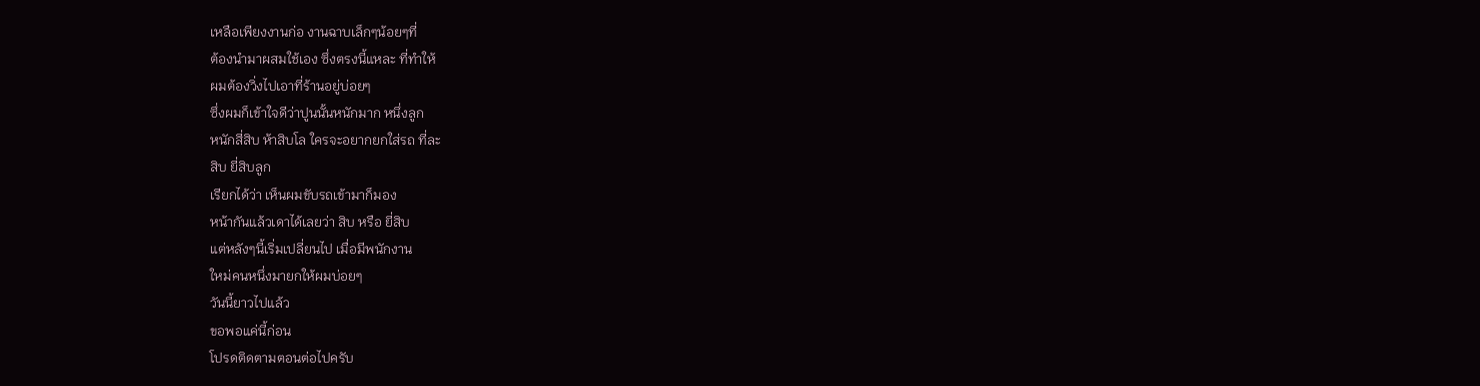เหลือเพียงงานก่อ งานฉาบเล็กๆน้อยๆที่
ต้องนำมาผสมใช้เอง ซึ่งตรงนี้แหละ ที่ทำให้
ผมต้องวิ่งไปเอาที่ร้านอยู่บ่อยๆ
ซึ่งผมก็เข้าใจดีว่าปูนนั้นหนักมาก หนึ่งลูก
หนักสี่สิบ ห้าสิบโล ใครจะอยากยกใส่รถ ที่ละ
สิบ ยี่สิบลูก
เรียกได้ว่า เห็นผมขับรถเข้ามาก็มอง
หน้ากันแล้วเดาได้เลยว่า สิบ หรือ ยี่สิบ
แต่หลังๆนี้เริ่มเปลี่ยนไป เมื่อมีพนักงาน
ใหม่คนหนึ่งมายกให้ผมบ่อยๆ
วันนี้ยาวไปแล้ว
ขอพอแค่นี้ก่อน
โปรดติดตามตอนต่อไปครับ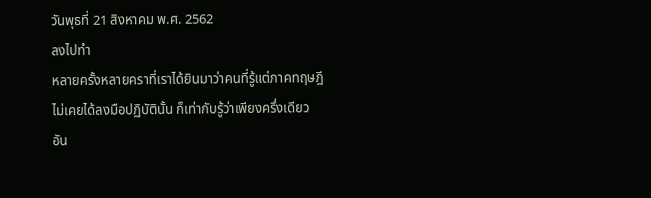วันพุธที่ 21 สิงหาคม พ.ศ. 2562
ลงไปทำ
หลายครั้งหลายคราที่เราได้ยินมาว่าคนที่รู้แต่ภาคทฤษฎี
ไม่เคยได้ลงมือปฏิบัตินั้น ก็เท่ากับรู้ว่าเพียงครึ่งเดียว
อัน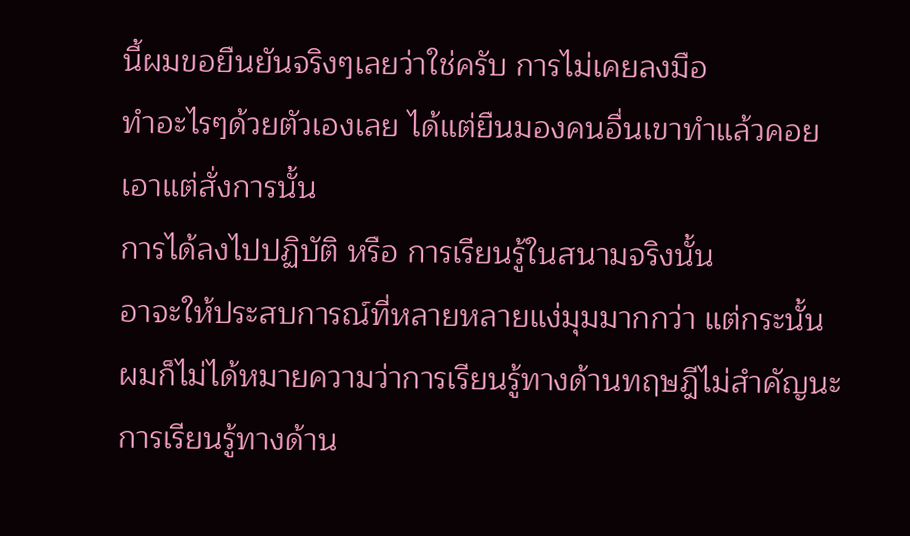นี้ผมขอยืนยันจริงๆเลยว่าใช่ครับ การไม่เคยลงมือ
ทำอะไรๆด้วยตัวเองเลย ได้แต่ยืนมองคนอื่นเขาทำแล้วคอย
เอาแต่สั่งการนั้น
การได้ลงไปปฏิบัติ หรือ การเรียนรู้ในสนามจริงนั้น
อาจะให้ประสบการณ์ที่หลายหลายแง่มุมมากกว่า แต่กระนั้น
ผมก็ไม่ได้หมายความว่าการเรียนรู้ทางด้านทฤษฎีไม่สำคัญนะ
การเรียนรู้ทางด้าน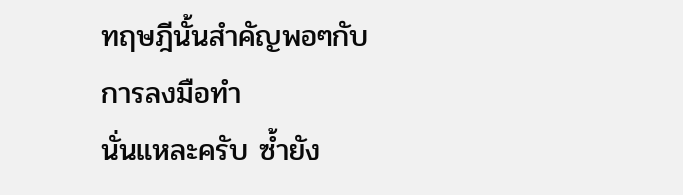ทฤษฎีนั้นสำคัญพอๆกับการลงมือทำ
นั่นแหละครับ ซ้ำยัง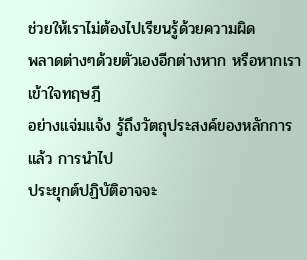ช่วยให้เราไม่ต้องไปเรียนรู้ด้วยความผิด
พลาดต่างๆด้วยตัวเองอีกต่างหาก หรือหากเราเข้าใจทฤษฎี
อย่างแจ่มแจ้ง รู้ถึงวัตถุประสงค์ของหลักการแล้ว การนำไป
ประยุกต์ปฏิบัติอาจจะ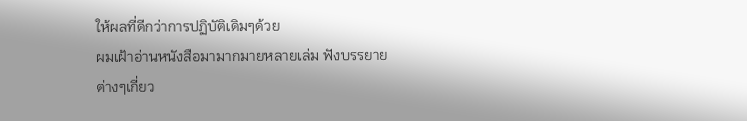ให้ผลที่ดีกว่าการปฏิบัติเดิมๆด้วย
ผมเฝ้าอ่านหนังสือมามากมายหลายเล่ม ฟังบรรยาย
ต่างๆเกี่ยว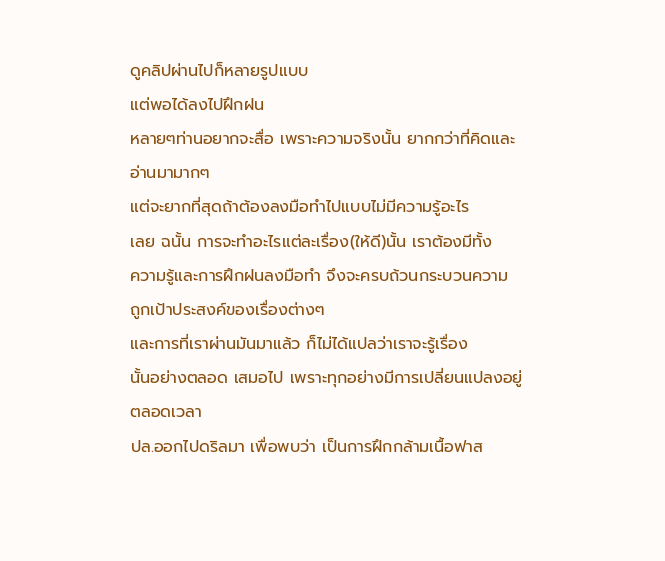ดูคลิปผ่านไปก็หลายรูปแบบ
แต่พอได้ลงไปฝึกฝน
หลายๆท่านอยากจะสื่อ เพราะความจริงนั้น ยากกว่าที่คิดและ
อ่านมามากๆ
แต่จะยากที่สุดถ้าต้องลงมือทำไปแบบไม่มีความรู้อะไร
เลย ฉนั้น การจะทำอะไรแต่ละเรื่อง(ให้ดี)นั้น เราต้องมีทั้ง
ความรู้และการฝึกฝนลงมือทำ จึงจะครบถ้วนกระบวนความ
ถูกเป้าประสงค์ของเรื่องต่างๆ
และการที่เราผ่านมันมาแล้ว ก็ไม่ได้แปลว่าเราจะรู้เรื่อง
นั้นอย่างตลอด เสมอไป เพราะทุกอย่างมีการเปลี่ยนแปลงอยู่
ตลอดเวลา
ปล.ออกไปดริลมา เพื่อพบว่า เป็นการฝึกกล้ามเนื้อฟาส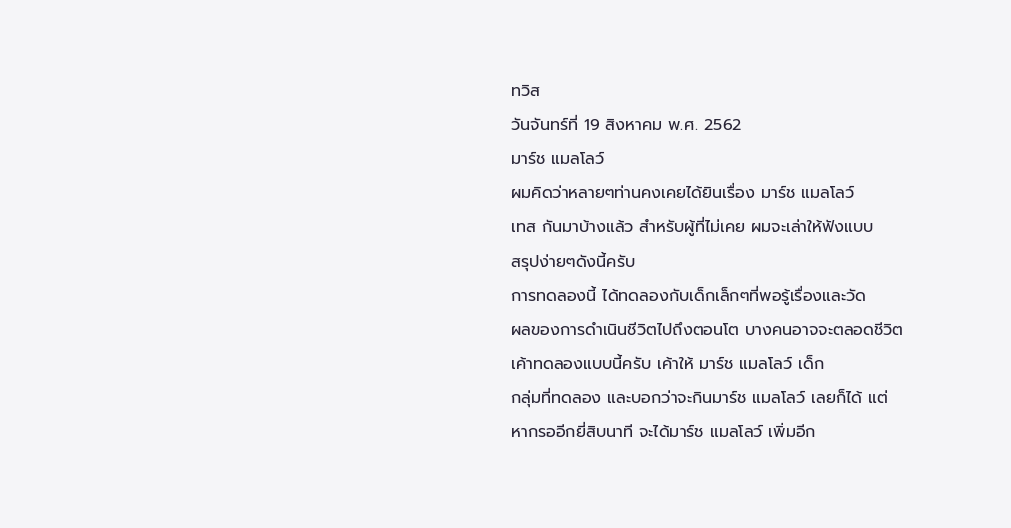ทวิส
วันจันทร์ที่ 19 สิงหาคม พ.ศ. 2562
มาร์ช แมลโลว์
ผมคิดว่าหลายๆท่านคงเคยได้ยินเรื่อง มาร์ช แมลโลว์
เทส กันมาบ้างแล้ว สำหรับผู้ที่ไม่เคย ผมจะเล่าให้ฟังแบบ
สรุปง่ายๆดังนี้ครับ
การทดลองนี้ ได้ทดลองกับเด็กเล็กๆที่พอรู้เรื่องและวัด
ผลของการดำเนินชีวิตไปถึงตอนโต บางคนอาจจะตลอดชีวิต
เค้าทดลองแบบนี้ครับ เค้าให้ มาร์ช แมลโลว์ เด็ก
กลุ่มที่ทดลอง และบอกว่าจะกินมาร์ช แมลโลว์ เลยก็ได้ แต่
หากรออีกยี่สิบนาที จะได้มาร์ช แมลโลว์ เพิ่มอีก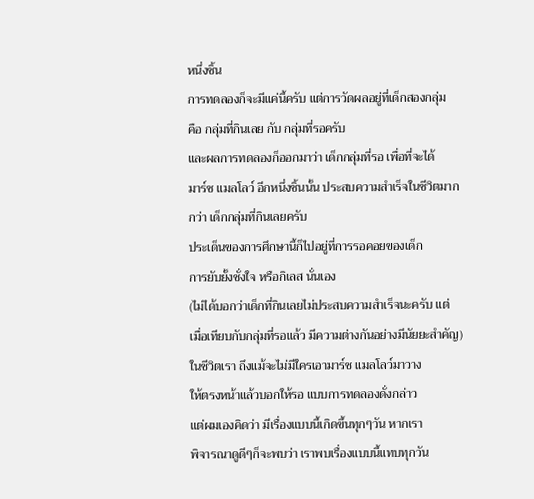หนึ่งชิ้น
การทดลองก็จะมีแค่นี้ครับ แต่การวัดผลอยู่ที่เด็กสองกลุ่ม
คือ กลุ่มที่กินเลย กับ กลุ่มที่รอครับ
และผลการทดลองก็ออกมาว่า เด็กกลุ่มที่รอ เพื่อที่จะได้
มาร์ช แมลโลว์ อีกหนึ่งชิ้นนั้น ประสบความสำเร็จในชีวิตมาก
กว่า เด็กกลุ่มที่กินเลยครับ
ประเด็นของการศึกษานี้ก็ไปอยู่ที่การรอคอยของเด็ก
การยับยั้งชั่งใจ หรือกิเลส นั่นเอง
(ไม่ได้บอกว่าเด็กที่กินเลยไม่ประสบความสำเร็จนะครับ แต่
เมื่อเทียบกับกลุ่มที่รอแล้ว มีความต่างกันอย่างมีนัยยะสำคัญ)
ในชีวิตเรา ถึงแม้จะไม่มีใครเอามาร์ช แมลโลว์มาวาง
ให้ตรงหน้าแล้วบอกให้รอ แบบการทดลองดั่งกล่าว
แต่ผมเองคิดว่า มีเรื่องแบบนี้เกิดขึ้นทุกๆวัน หากเรา
พิจารณาดูดีๆก็จะพบว่า เราพบเรื่องแบบนี้แทบทุกวัน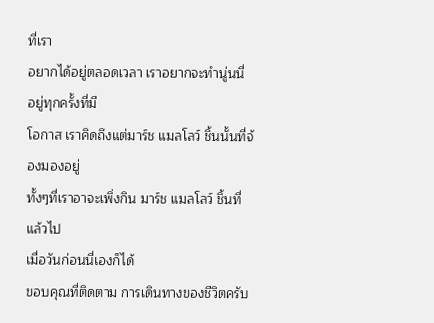ที่เรา
อยากได้อยู่ตลอดเวลา เราอยากจะทำนู่นนี่ อยู่ทุกครั้งที่มี
โอกาส เราคิดถึงแต่มาร์ช แมลโลว์ ชิ้นนั้นที่จ้องมองอยู่
ทั้งๆที่เราอาจะเพิ่งกิน มาร์ช แมลโลว์ ชิ้นที่แล้วไป
เมื่อวันก่อนนี่เองก็ได้
ขอบคุณที่ติดตาม การเดินทางของชีวิตครับ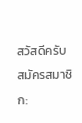สวัสดีครับ
สมัครสมาชิก: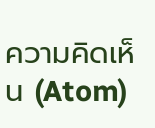ความคิดเห็น (Atom)